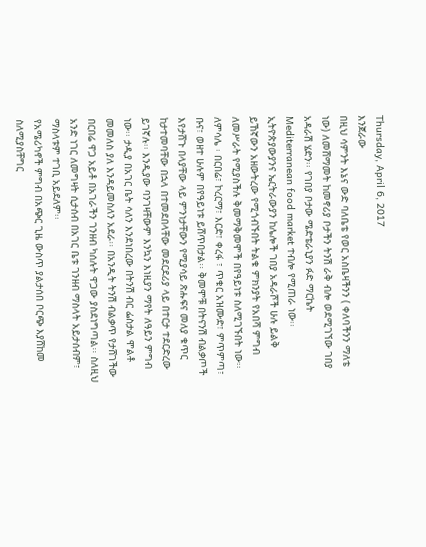Thursday, April 6, 2017
እንጀራው
በዚህ ሳምንት እኔና ውድ ባለቤቴ የወር አስቤዛችንን ( ቀለባችንን ማለቴ ነው) ለመሸማመት ከመኖሪያ ቦታችን ትንሽ ራቅ ብሎ ወደሚገኘው ገበያ አዳራሽ ሄድን፡፡ የገበያ ቦታው ሜድቴራኒያን ፉድ ማርኬት Mediterranean food market ተብሎ የሚጠራ ነው፡፡ ኢትዮጵያውያንና ኤርትራውያን ከሌሎች ገበያ አዳራሾች ሁሉ ይልቅ ይኸኛውን አዘውትረው የሚጎብኙበት ትልቁ ምክንያት የአበሻ ምግብ ለመሥራት የሚያስችሉ ቅመማቅመሞች በየዓይነቱ ስለሚገኙበት ነው፡፡ ለምሳሌ ፡ በርበሬ፣ ኮረርማ፣ እርድ፣ ቀረፋ ፣ ጥቁር አዝሙድ፣ ምጥምጣ፣ ቡና፣ ወዘተ ሁሉም በየዓይነቱ ይሸጥበታል፡፡ ቅመሞቹ በትናንሽ ብልቃጦች እየታሸጉ በላያቸው ላይ ምንነታቸውን የሚያሳይ ጽሑፍና መለያ ቁጥር ከታተመባቸው በኋላ በተመደበላቸው መደርደሪያ ላይ በተርታ ተደርድረው ይገኛሉ፡፡ እንዲያው ባንገዛቸውም እንኳን እነዚያን ማየት ለዓይን ምግብ ነው፡፡ ታዲያ በአገር ቤት ሳለን እንደነበረው በትንሽ ብር ፌስታል ሞልቶ መመለስ ያለ እንዳይመስለን አደራ፡፡ በአንዲት ትንሽ ብልቃጥ የታሸገችው በርበሬ ዋጋ አይቶ በአገራችን ገንዘብ ካሰሉት ዋጋው ያስደነግጣል፡፡ ስለዚህ አንድ ነገር ለመግዛት ሲታሰብ በአገር ቤቱ ገንዘብ ማስላት አይታሰብም፣ ማስላቱም ተገቢ አይደለም፡፡
የአሜሪካኖች ምግብ በአጭር ጊዜ ውስጥ ያልታሰበ ቦርጭ እያሸከመ ስለሚያስቸግር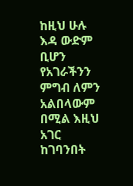ከዚህ ሁሉ እዳ ውድም ቢሆን የአገራችንን ምግብ ለምን አልበላውም በሚል እዚህ አገር ከገባንበት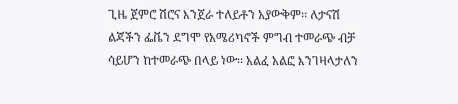ጊዜ ጀምሮ ሽሮና እንጀራ ተለይቶን አያውቅም፡፡ ለታናሽ ልጃችን ፌቬን ደግሞ የአሜሪካኖች ምግብ ተመራጭ ብቻ ሳይሆን ከተመራጭ በላይ ነው፡፡ አልፈ አልፎ እንገዛላታለን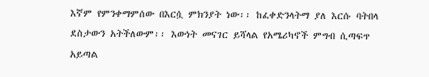እኛም የምንቀማምሰው በእርሷ ምክንያት ነው፡፡ ከፈቀድንላትማ ያለ እርሱ ባትበላ ደስታውን አትችለውም፡፡ እውነት መናገር ይሻላል የአሜሪካኖች ምግብ ሲጣፍጥ አይጣል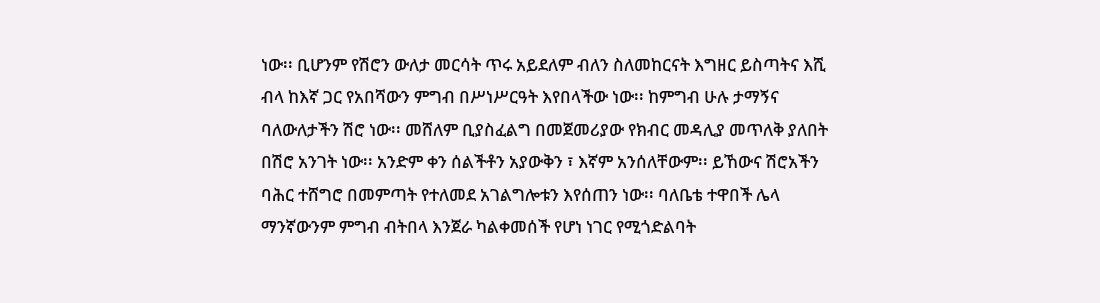ነው፡፡ ቢሆንም የሽሮን ውለታ መርሳት ጥሩ አይደለም ብለን ስለመከርናት እግዘር ይስጣትና እሺ ብላ ከእኛ ጋር የአበሻውን ምግብ በሥነሥርዓት እየበላችው ነው፡፡ ከምግብ ሁሉ ታማኝና ባለውለታችን ሽሮ ነው፡፡ መሸለም ቢያስፈልግ በመጀመሪያው የክብር መዳሊያ መጥለቅ ያለበት በሽሮ አንገት ነው፡፡ አንድም ቀን ሰልችቶን አያውቅን ፣ እኛም አንሰለቸውም፡፡ ይኸውና ሽሮአችን ባሕር ተሸግሮ በመምጣት የተለመደ አገልግሎቱን እየሰጠን ነው፡፡ ባለቤቴ ተዋበች ሌላ ማንኛውንም ምግብ ብትበላ እንጀራ ካልቀመሰች የሆነ ነገር የሚጎድልባት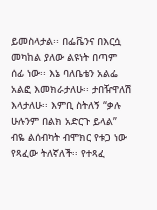ይመስላታል፡፡ በፌቬንና በእርሷ መካከል ያለው ልዩነት በጣም ሰፊ ነው፡፡ እኔ ባለቤቴን አልፌ አልፎ እመክራታለሁ፡፡ ታበዥዋለሽ እላታለሁ፡፡ እምቢ ስትለኝ “ቃሉ ሁሉንም በልክ አድርጉ ይላል” ብዬ ልሰብካት ብሞክር የቱጋ ነው የጻፈው ትለኛለች፡፡ የተጻፈ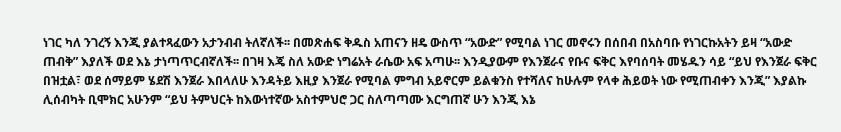ነገር ካለ ንገረኝ እንጂ ያልተጻፈውን አታንብብ ትለኛለች፡፡ በመጽሐፍ ቅዱስ አጠናን ዘዴ ውስጥ “አውድ” የሚባል ነገር መኖሩን በሰበብ በአስባቡ የነገርኩአትን ይዛ “አውድ ጠብቅ” እያለች ወደ እኔ ታነጣጥርብኛለች፡፡ በገዛ እጄ ስለ አውድ ነግሬአት ራሴው አፍ አጣሁ፡፡ እንዲያውም የእንጀራና የቡና ፍቅር እየባሰባት መሄዱን ሳይ “ይህ የእንጀራ ፍቅር በዝቷል፣ ወደ ሰማይም ሄደሽ እንጀራ እበላለሁ እንዳትይ እዚያ እንጀራ የሚባል ምግብ አይኖርም ይልቁንስ የተሻለና ከሁሉም የላቀ ሕይወት ነው የሚጠብቀን እንጂ” እያልኩ ሊሰብካት ቢሞክር አሁንም “ይህ ትምህርት ከእውነተኛው አስተምህሮ ጋር ስለጣጣሙ እርግጠኛ ሁን እንጂ እኔ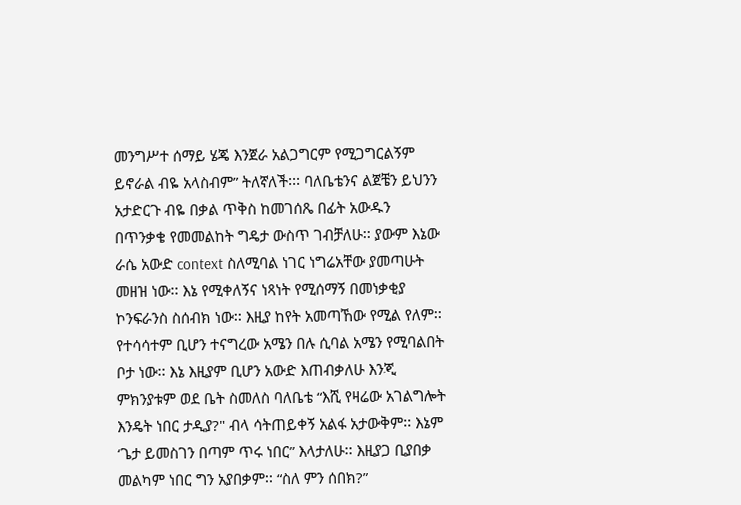መንግሥተ ሰማይ ሄጄ እንጀራ አልጋግርም የሚጋግርልኝም ይኖራል ብዬ አላስብም” ትለኛለች፡፡፡ ባለቤቴንና ልጀቼን ይህንን አታድርጉ ብዬ በቃል ጥቅስ ከመገሰጼ በፊት አውዱን በጥንቃቄ የመመልከት ግዴታ ውስጥ ገብቻለሁ፡፡ ያውም እኔው ራሴ አውድ context ስለሚባል ነገር ነግሬአቸው ያመጣሁት መዘዝ ነው፡፡ እኔ የሚቀለኝና ነጻነት የሚሰማኝ በመነቃቂያ ኮንፍራንስ ስሰብክ ነው፡፡ እዚያ ከየት አመጣኸው የሚል የለም፡፡ የተሳሳተም ቢሆን ተናግረው አሜን በሉ ሲባል አሜን የሚባልበት ቦታ ነው፡፡ እኔ እዚያም ቢሆን አውድ እጠብቃለሁ እንጂ ምክንያቱም ወደ ቤት ስመለስ ባለቤቴ “እሺ የዛሬው አገልግሎት እንዴት ነበር ታዲያ?" ብላ ሳትጠይቀኝ አልፋ አታውቅም፡፡ እኔም ‘ጌታ ይመስገን በጣም ጥሩ ነበር” እላታለሁ፡፡ እዚያጋ ቢያበቃ መልካም ነበር ግን አያበቃም፡፡ “ስለ ምን ሰበክ?”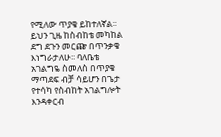የሚለው ጥያቄ ይከተለኛል፡፡ ይህን ጊዜ ከስብከቴ መካከል ደግ ደጉን መርጬ በጥንቃቄ እነግራታለሁ፡፡ ባለቤቴ አገልግዬ ስመለስ በጥያቄ ማጣደፍ ብቻ ሳይሆን በጌታ የተሳካ የስብከት አገልግሎት እንዳቀርብ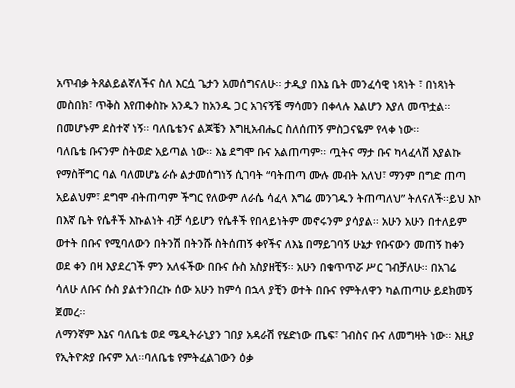አጥብቃ ትጸልይልኛለችና ስለ እርሷ ጌታን አመሰግናለሁ፡፡ ታዲያ በእኔ ቤት መንፈሳዊ ነጻነት ፣ በነጻነት መስበክ፣ ጥቅስ እየጠቀስኩ አንዱን ከአንዱ ጋር አገናኝቼ ማሳመን በቀላሉ እልሆን እያለ መጥቷል፡፡ በመሆኑም ደስተኛ ነኝ፡፡ ባለቤቴንና ልጆቼን እግዚአብሔር ስለሰጠኝ ምስጋናዬም የላቀ ነው፡፡
ባለቤቴ ቡናንም ስትወድ አይጣል ነው፡፡ እኔ ደግሞ ቡና አልጠጣም፡፡ ጧትና ማታ ቡና ካላፈላሽ እያልኩ የማስቸግር ባል ባለመሆኔ ራሱ ልታመሰግነኝ ሲገባት “ባትጠጣ ሙሉ መብት አለህ፣ ማንም በግድ ጠጣ አይልህም፣ ደግሞ ብትጠጣም ችግር የለውም ለራሴ ሳፈላ እግሬ መንገዱን ትጠጣለህ” ትለናለች፡፡ይህ እኮ በእኛ ቤት የሴቶች እኩልነት ብቻ ሳይሆን የሴቶች የበላይነትም መኖሩንም ያሳያል፡፡ አሁን አሁን በተለይም ወተት በቡና የሚባለውን በትንሽ በትንሹ ስትሰጠኝ ቀየችና ለእኔ በማይገባኝ ሁኔታ የቡናውን መጠኝ ከቀን ወደ ቀን በዛ እያደረገች ምን አለፋችው በቡና ሱስ አስያዘቺኝ፡፡ አሁን በቁጥጥሯ ሥር ገብቻለሁ፡፡ በአገሬ ሳለሁ ለቡና ሱስ ያልተንበረኩ ሰው አሁን ከምሳ በኋላ ያቺን ወተት በቡና የምትለዋን ካልጠጣሁ ይደክመኝ ጀመረ፡፡
ለማንኛም እኔና ባለቤቴ ወደ ሜዲትራኒያን ገበያ አዳራሽ የሄድነው ጤፍ፣ ገብስና ቡና ለመግዛት ነው፡፡ እዚያ የኢትዮጵያ ቡናም አለ፡፡ባለቤቴ የምትፈልገውን ዕቃ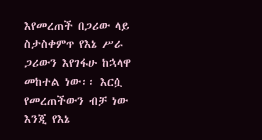እየመረጠች በጋሪው ላይ ስታስቀምጥ የእኔ ሥራ ጋሪውን እየገፋሁ ከኋላዋ መከተል ነው፡፡ እርሷ የመረጠችውን ብቻ ነው እንጂ የእኔ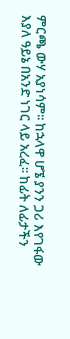ምርጫ ውሃ አያነሳም፡፡ ከኋላዋ ሆኜ ያንን ጋሪ እየገፋው እያለ ዓይኔ በአንድ ነገር ላይ አረፈ፡፡ ከፊት ለፊታችን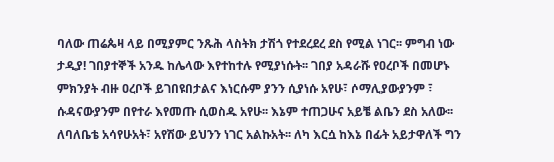ባለው ጠሬጴዛ ላይ በሚያምር ንጹሕ ላስትክ ታሽጎ የተደረደረ ደስ የሚል ነገር፡፡ ምግብ ነው ታዲያ! ገበያተኞች አንዱ ከሌላው እየተከተሉ የሚያነሱት፡፡ ገበያ አዳራሹ የዐረቦች በመሆኑ ምክንያት ብዙ ዐረቦች ይገበዩበታልና እነርሱም ያንን ሲያነሱ አየሁ፣ ሶማሊያውያንም ፣ ሱዳናውያንም በየተራ እየመጡ ሲወስዱ አየሁ፡፡ እኔም ተጠጋሁና አይቼ ልቤን ደስ አለው፡፡ ለባለቤቴ አሳየሁአት፣ አየሽው ይህንን ነገር አልኩአት፡፡ ለካ እርሷ ከእኔ በፊት አይታዋለች ግን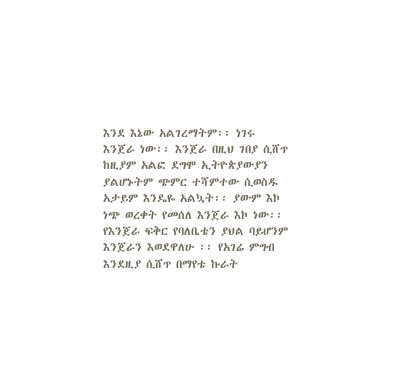እንደ እኔው አልገረማትም፡፡ ነገሩ እንጀራ ነው፡፡ እንጀራ በዚህ ገበያ ሲሸጥ ከዚያም አልፎ ደግሞ ኢትዮጵያውያን ያልሆኑትም ጭምር ተሻምተው ሲወስዱ አታይም እንዴዬ አልኳት፡፡ ያውም እኮ ነጭ ወረቀት የመሰለ እንጀራ እኮ ነው፡፡ የእንጀራ ፍቅር የባለቤቴን ያህል ባይሆንም እንጀራን እወደዋለሁ ፡፡ የአገሬ ምግብ እንደዚያ ሲሸጥ በማየቴ ኩራት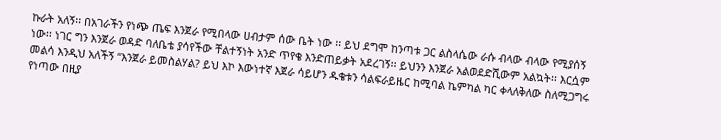ኩራት አለኝ፡፡ በአገራችን የነጭ ጤፍ እንጀራ የሚበላው ሀብታም ሰው ቤት ነው ፡፡ ይህ ደግሞ ከንጣቱ ጋር ልስላሴው ራሱ ብላው ብላው የሚያሰኝ ነው፡፡ ነገር ግን እንጀራ ወዳድ ባለቤቴ ያሳየችው ቸልተኝነት አንድ ጥየቄ እንድጠይቃት አደረገኝ፡፡ ይህንን እንጀራ አልወደድሺውም አልኳት፡፡ እርሷም መልሳ እንዲህ አለችኝ “እንጀራ ይመስልሃል? ይህ እኮ እውነተኛ እጀራ ሳይሆን ዱቄቱን ሳልፍራይዜር ከሚባል ኬምካል ካር ቀላለቅለው ስለሚጋግሩ የነጣው በዚያ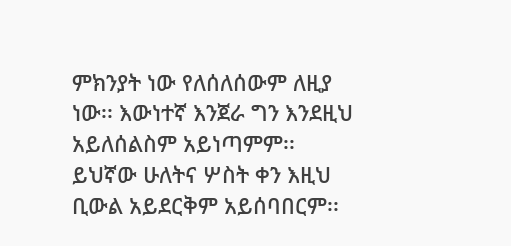ምክንያት ነው የለሰለሰውም ለዚያ ነው፡፡ እውነተኛ እንጀራ ግን እንደዚህ አይለሰልስም አይነጣምም፡፡ ይህኛው ሁለትና ሦስት ቀን እዚህ ቢውል አይደርቅም አይሰባበርም፡፡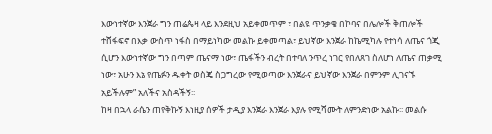እውነተኛው እንጀራ ግን ጠሬጴዛ ላይ እንደዚህ አይቀመጥም ፣ በልዩ ጥንቃቄ በኮባና በሌሎች ቅጠሎች ተሸፋፍኖ በእቃ ውስጥ ነፋስ በማይነካው መልኩ ይቀመጣል፣ ይህኛው እንጀራ ከኬሚካሉ የተነሳ ለጤና ጎጂ ሲሆን እውነተኛው ግን በጣም ጤናማ ነው፣ ጤፋችን ብረት በተባለ ንጥረ ነገር የበለጸገ ስለሆነ ለጤና ጠቃሚ ነው፣ አሁን እኔ የጤፉን ዱቀት ወስጄ ስጋግረው የሚወጣው እንጀራና ይህኛው እንጀራ በምንም ሊገናኙ አይችሉም” አለችና አስዳችኝ፡፡
ከዛ በኋላ ራሴን ጠየቅኩኝ እነዚያ ሰዎች ታዲያ እንጀራ እንጀራ እያሉ የሚሻሙት ለምንድነው አልኩ፡፡ መልሱ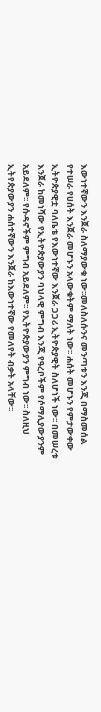እውነተኛውን እንጀራ ስለማያውቁ ነው፡፡መለስለሱንና መንጣቱን እንጂ በማስመሰል የተሠራ የሀሰት እንጀራ መሆኑን አላውቁትም ማለት ነው፡፡ ሐሰት መሆኑን የምታውቀው ኢትዮጵያዊቷ ባለቤቴ የእውነተኛው እንጀራ ጋጋሪ ኢትዮጵያዊት ስለሆነች ነው፡፡ በመሠረቱ እንጀራ ከመነሻው የኢትዮጵያውያን ባህላዊ ምግብ እንጂ የዓረቦችም የሶማሊያውያንም አይደለም፡፡ የሱዳኖችም ምግብ አይደለም፡፡ የኢትዮጵያውያን ምግብ ነው፡፡ ስለዚህ ኢትየጵያውያን ሐሰተኛውን እንጀራ ከእውነተኛው የመለየት ብቃት አላቸው፡፡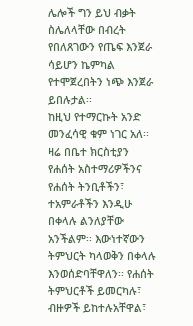ሌሎች ግን ይህ ብቃት ስሌለላቸው በብረት የበለጸገውን የጤፍ እንጀራ ሳይሆን ኬምካል የተሞጀረበትን ነጭ እንጀራ ይበሉታል፡፡
ከዚህ የተማርኩት አንድ መንፈሳዊ ቁም ነገር አለ፡፡ ዛሬ በቤተ ክርስቲያን የሐሰት አስተማሪዎችንና የሐሰት ትንቢቶችን፣ ተአምራቶችን እንዲሁ በቀላሉ ልንለያቸው አንችልም፡፡ እውነተኛውን ትምህርት ካላወቅን በቀላሉ እንወሰድባቸዋለን፡፡ የሐሰት ትምህርቶች ይመርካሉ፣ ብዙዎች ይከተሉአቸዋል፣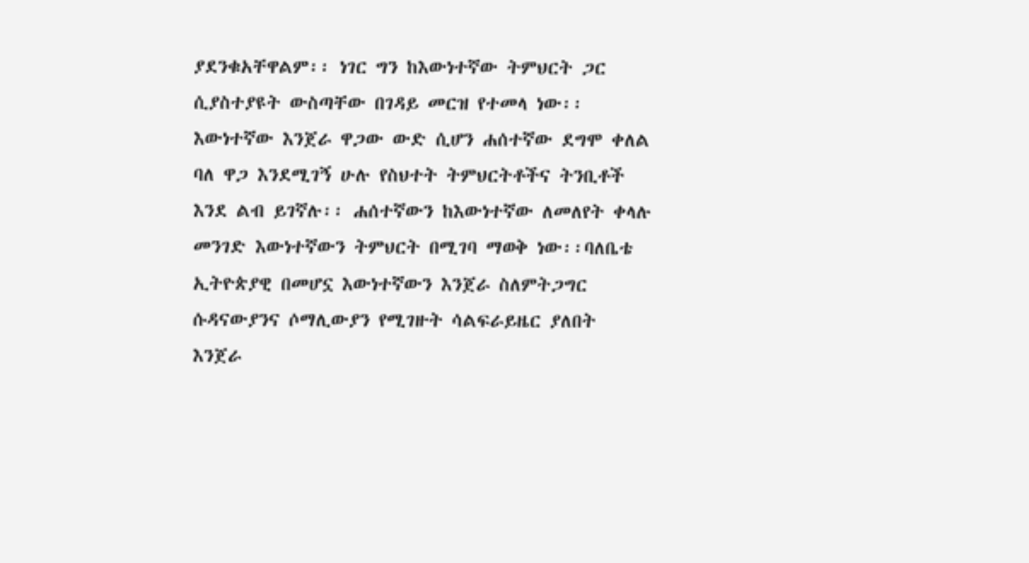ያደንቁአቸዋልም፡፡ ነገር ግን ከእውነተኛው ትምህርት ጋር ሲያስተያዩት ውስጣቸው በገዳይ መርዝ የተመላ ነው፡፡ እውነተኛው እንጀራ ዋጋው ውድ ሲሆን ሐሰተኛው ደግሞ ቀለል ባለ ዋጋ እንደሚገኝ ሁሉ የስህተት ትምህርትቶችና ትንቢቶች እንደ ልብ ይገኛሉ፡፡ ሐሰተኛውን ከእውነተኛው ለመለየት ቀላሉ መንገድ እውነተኛውን ትምህርት በሚገባ ማወቅ ነው፡፡ባለቤቴ ኢትዮጵያዊ በመሆኗ እውነተኛውን እንጀራ ስለምትጋግር ሱዳናውያንና ሶማሊውያን የሚገዙት ሳልፍራይዜር ያለበት እንጀራ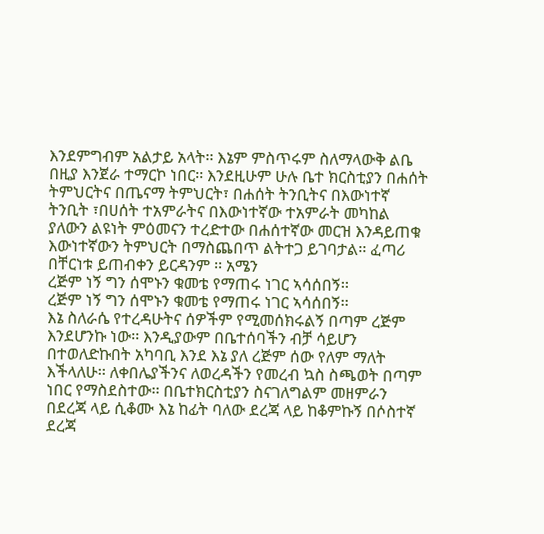እንደምግብም አልታይ አላት፡፡ እኔም ምስጥሩም ስለማላውቅ ልቤ በዚያ እንጀራ ተማርኮ ነበር፡፡ እንደዚሁም ሁሉ ቤተ ክርስቲያን በሐሰት ትምህርትና በጤናማ ትምህርት፣ በሐሰት ትንቢትና በእውነተኛ ትንቢት ፣በሀሰት ተአምራትና በእውነተኛው ተአምራት መካከል ያለውን ልዩነት ምዕመናን ተረድተው በሐሰተኛው መርዝ እንዳይጠቁ እውነተኛውን ትምህርት በማስጨበጥ ልትተጋ ይገባታል፡፡ ፈጣሪ በቸርነቱ ይጠብቀን ይርዳንም ፡፡ አሜን
ረጅም ነኝ ግን ሰሞኑን ቁመቴ የማጠሩ ነገር ኣሳሰበኝ፡፡
ረጅም ነኝ ግን ሰሞኑን ቁመቴ የማጠሩ ነገር ኣሳሰበኝ፡፡
እኔ ስለራሴ የተረዳሁትና ሰዎችም የሚመሰክሩልኝ በጣም ረጅም እንደሆንኩ ነው፡፡ እንዲያውም በቤተሰባችን ብቻ ሳይሆን በተወለድኩበት አካባቢ እንደ እኔ ያለ ረጅም ሰው የለም ማለት እችላለሁ፡፡ ለቀበሌያችንና ለወረዳችን የመረብ ኳስ ስጫወት በጣም ነበር የማስደስተው፡፡ በቤተክርስቲያን ስናገለግልም መዘምራን በደረጃ ላይ ሲቆሙ እኔ ከፊት ባለው ደረጃ ላይ ከቆምኩኝ በሶስተኛ ደረጃ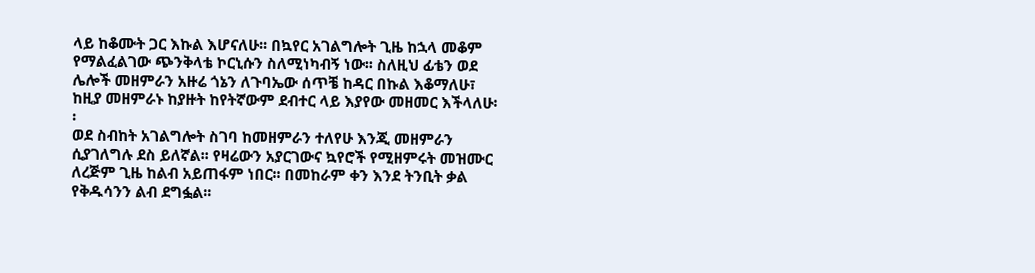ላይ ከቆሙት ጋር እኩል እሆናለሁ፡፡ በኳየር አገልግሎት ጊዜ ከኋላ መቆም የማልፈልገው ጭንቅላቴ ኮርኒሱን ስለሚነካብኝ ነው፡፡ ስለዚህ ፊቴን ወደ ሌሎች መዘምራን አዙሬ ጎኔን ለጉባኤው ሰጥቼ ከዳር በኩል እቆማለሁ፣ ከዚያ መዘምራኑ ከያዙት ከየትኛውም ደብተር ላይ እያየው መዘመር እችላለሁ፡፡
ወደ ስብከት አገልግሎት ስገባ ከመዘምራን ተለየሁ እንጂ መዘምራን ሲያገለግሉ ደስ ይለኛል፡፡ የዛሬውን አያርገውና ኳየሮች የሚዘምሩት መዝሙር ለረጅም ጊዜ ከልብ አይጠፋም ነበር፡፡ በመከራም ቀን እንደ ትንቢት ቃል የቅዱሳንን ልብ ደግፏል፡፡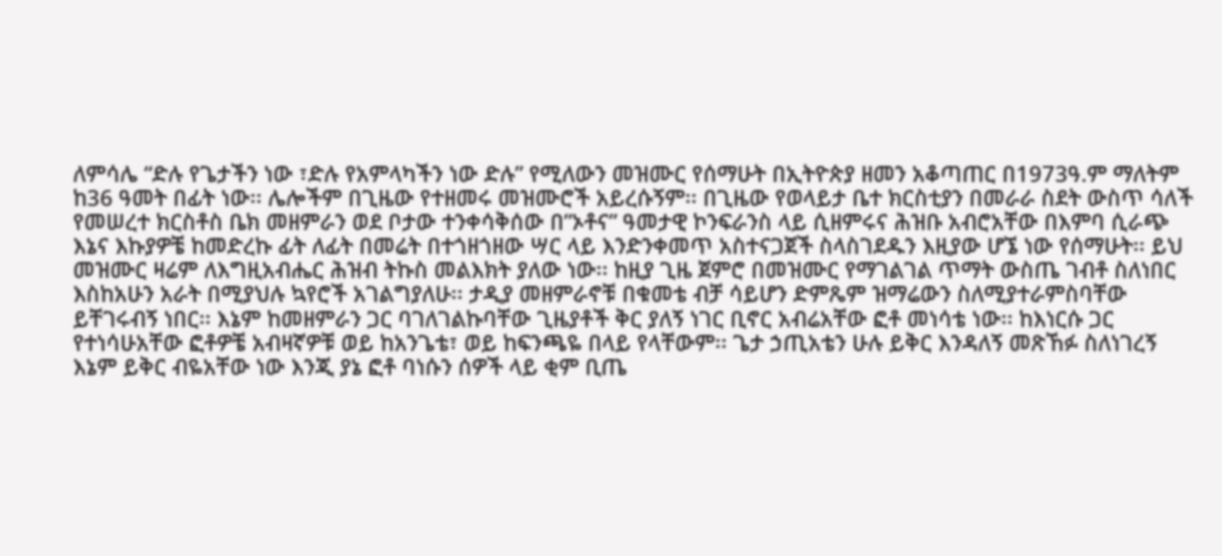ለምሳሌ “ድሉ የጌታችን ነው ፣ድሉ የአምላካችን ነው ድሉ” የሚለውን መዝሙር የሰማሁት በኢትዮጵያ ዘመን አቆጣጠር በ1973ዓ.ም ማለትም ከ36 ዓመት በፊት ነው፡፡ ሌሎችም በጊዜው የተዘመሩ መዝሙሮች አይረሱኝም፡፡ በጊዜው የወላይታ ቤተ ክርስቲያን በመራራ ስደት ውስጥ ሳለች የመሠረተ ክርስቶስ ቤክ መዘምራን ወደ ቦታው ተንቀሳቅሰው በ”ኦቶና” ዓመታዊ ኮንፍራንስ ላይ ሲዘምሩና ሕዝቡ አብሮአቸው በእምባ ሲራጭ እኔና እኩያዎቼ ከመድረኩ ፊት ለፊት በመሬት በተጎዘጎዘው ሣር ላይ እንድንቀመጥ አስተናጋጀች ስላስገደዱን እዚያው ሆኜ ነው የሰማሁት፡፡ ይህ መዝሙር ዛሬም ለእግዚአብሔር ሕዝብ ትኩስ መልእክት ያለው ነው፡፡ ከዚያ ጊዜ ጀምሮ በመዝሙር የማገልገል ጥማት ውስጤ ገብቶ ስለነበር እስከአሁን አራት በሚያህሉ ኳየሮች አገልግያለሁ፡፡ ታዲያ መዘምራኖቹ በቁመቴ ብቻ ሳይሆን ድምጼም ዝማሬውን ስለሚያተራምስባቸው ይቸገሩብኝ ነበር፡፡ እኔም ከመዘምራን ጋር ባገለገልኩባቸው ጊዜያቶች ቅር ያለኝ ነገር ቢኖር አብሬአቸው ፎቶ መነሳቴ ነው፡፡ ከእነርሱ ጋር የተነሳሁአቸው ፎቶዎቼ አብዛኛዎቹ ወይ ከአንጌቴ፣ ወይ ከፍንጫዬ በላይ የላቸውም፡፡ ጌታ ኃጢአቴን ሁሉ ይቅር እንዳለኝ መጽኸፉ ስለነገረኝ እኔም ይቅር ብዬአቸው ነው እንጂ ያኔ ፎቶ ባነሱን ሰዎች ላይ ቂም ቢጤ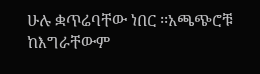ሁሉ ቋጥሬባቸው ነበር ፡፡አጫጭሮቹ ከእግራቸውም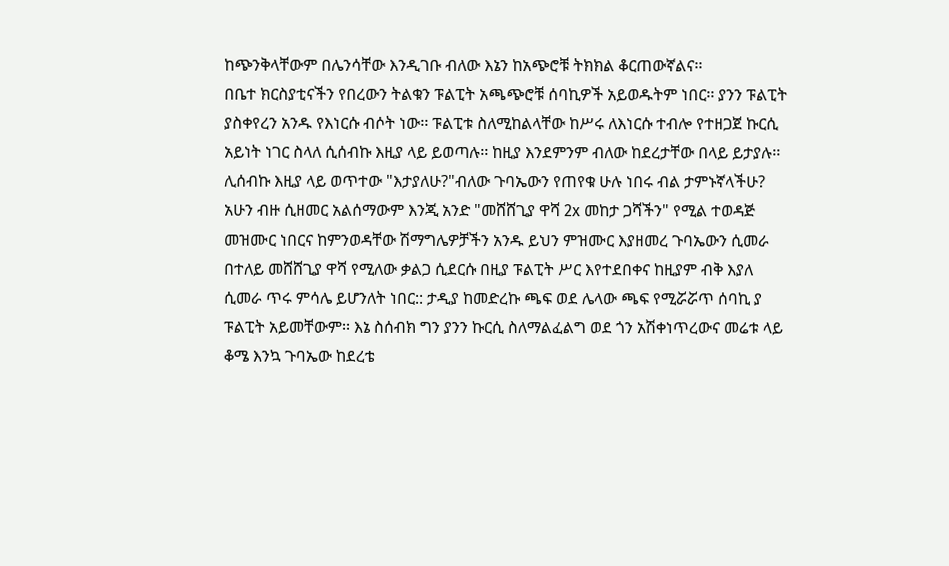ከጭንቅላቸውም በሌንሳቸው እንዲገቡ ብለው እኔን ከአጭሮቹ ትክክል ቆርጠውኛልና፡፡
በቤተ ክርስያቲናችን የበረውን ትልቁን ፑልፒት አጫጭሮቹ ሰባኪዎች አይወዱትም ነበር፡፡ ያንን ፑልፒት ያስቀየረን አንዱ የእነርሱ ብሶት ነው፡፡ ፑልፒቱ ስለሚከልላቸው ከሥሩ ለእነርሱ ተብሎ የተዘጋጀ ኩርሲ አይነት ነገር ስላለ ሲሰብኩ እዚያ ላይ ይወጣሉ፡፡ ከዚያ እንደምንም ብለው ከደረታቸው በላይ ይታያሉ፡፡ ሊሰብኩ እዚያ ላይ ወጥተው "እታያለሁ?"ብለው ጉባኤውን የጠየቁ ሁሉ ነበሩ ብል ታምኑኛላችሁ? አሁን ብዙ ሲዘመር አልሰማውም እንጂ አንድ "መሸሸጊያ ዋሻ 2x መከታ ጋሻችን" የሚል ተወዳጅ መዝሙር ነበርና ከምንወዳቸው ሽማግሌዎቻችን አንዱ ይህን ምዝሙር እያዘመረ ጉባኤውን ሲመራ በተለይ መሸሸጊያ ዋሻ የሚለው ቃልጋ ሲደርሱ በዚያ ፑልፒት ሥር እየተደበቀና ከዚያም ብቅ እያለ ሲመራ ጥሩ ምሳሌ ይሆንለት ነበር:: ታዲያ ከመድረኩ ጫፍ ወደ ሌላው ጫፍ የሚሯሯጥ ሰባኪ ያ ፑልፒት አይመቸውም፡፡ እኔ ስሰብክ ግን ያንን ኩርሲ ስለማልፈልግ ወደ ጎን አሽቀነጥረውና መሬቱ ላይ ቆሜ እንኳ ጉባኤው ከደረቴ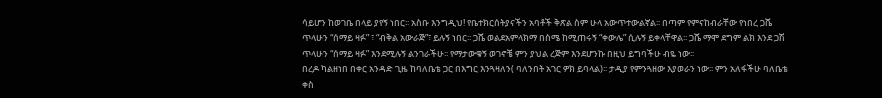ሳይሆን ከወገቤ በላይ ያየኝ ነበር፡፡ አስቡ እንግዲህ! የቤተክርሰትያናችን አባቶች ቅጽል ስም ሁላ አውጥተውልኛል፡፡ በጣም የምናከብራቸው የነበረ ጋሼ ጥላሁን “ሰማይ ዛፉ” ፣ “ብቅል አውራጅ”፣ ይሉኝ ነበር፡፡ ጋሼ ወልደአምላክማ በስሜ ከሚጠሩኝ “ቀውሌ” ሲሉኝ ይቀላቸዋል፡፡ ጋሼ ማሞ ደግም ልክ እንደ ጋሽ ጥላሁን “ሰማይ ዛፉ” እንደሚሉኝ ልንገራችሁ፡፡ የማታውቁኝ ወገኖቼ ምን ያህል ረጅም እንደሆንኩ በዚህ ይግባችሁ ብዬ ነው፡፡
በረዶ ካልዘነበ በቀር አንዳድ ጊዜ ከባለቤቴ ጋር በእግር እንጓዛለን( ባለንበት አገር ዎክ ይባላል)፡፡ ታዲያ የምንጓዘው እያወራን ነው፡፡ ምን አለፋችሁ ባለቤቴ ቀስ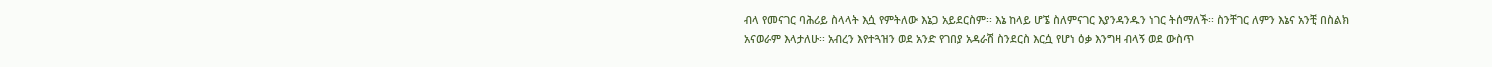ብላ የመናገር ባሕሪይ ስላላት እሷ የምትለው እኔጋ አይደርስም፡፡ እኔ ከላይ ሆኜ ስለምናገር እያንዳንዱን ነገር ትሰማለች፡፡ ስንቸገር ለምን እኔና አንቺ በስልክ አናወራም እላታለሁ፡፡ አብረን እየተጓዝን ወደ አንድ የገበያ አዳራሽ ስንደርስ እርሷ የሆነ ዕቃ እንግዛ ብላኝ ወደ ውስጥ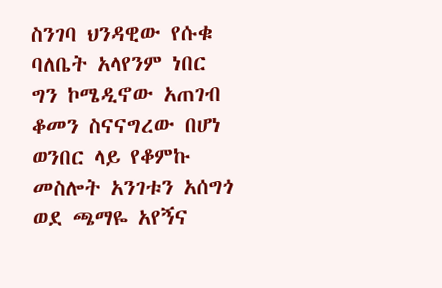ስንገባ ህንዳዊው የሱቁ ባለቤት አላየንም ነበር ግን ኮሜዲኖው አጠገብ ቆመን ስናናግረው በሆነ ወንበር ላይ የቆምኩ መስሎት አንገቱን አሰግጎ ወደ ጫማዬ አየኝና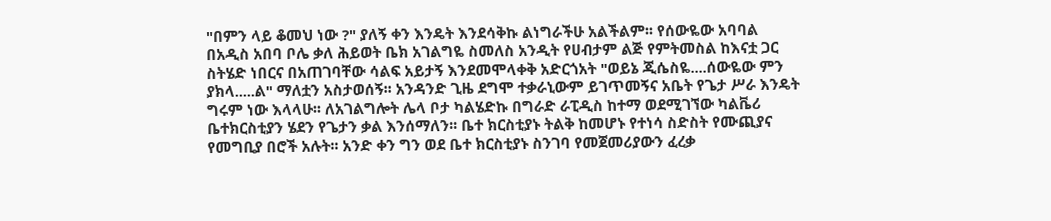"በምን ላይ ቆመህ ነው ?" ያለኝ ቀን እንዴት እንደሳቅኩ ልነግራችሁ አልችልም፡፡ የሰውዬው አባባል በአዲስ አበባ ቦሌ ቃለ ሕይወት ቤክ አገልግዬ ስመለስ አንዲት የሀብታም ልጅ የምትመስል ከእናቷ ጋር ስትሄድ ነበርና በአጠገባቸው ሳልፍ አይታኝ እንደመሞላቀቅ አድርጎአት "ወይኔ ጂሴስዬ....ሰውዬው ምን ያክላ.....ል" ማለቷን አስታወሰኝ፡፡ አንዳንድ ጊዜ ደግሞ ተቃራኒውም ይገጥመኝና አቤት የጌታ ሥራ እንዴት ግሩም ነው እላላሁ፡፡ ለአገልግሎት ሌላ ቦታ ካልሄድኩ በግራድ ራፒዲስ ከተማ ወደሚገኘው ካልቬሪ ቤተክርስቲያን ሄደን የጌታን ቃል እንሰማለን፡፡ ቤተ ክርስቲያኑ ትልቅ ከመሆኑ የተነሳ ስድስት የሙጪያና የመግቢያ በሮች አሉት፡፡ አንድ ቀን ግን ወደ ቤተ ክርስቲያኑ ስንገባ የመጀመሪያውን ፈረቃ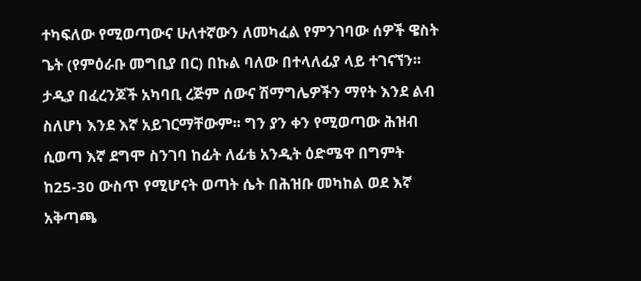ተካፍለው የሚወጣውና ሁለተኛውን ለመካፈል የምንገባው ሰዎች ዌስት ጌት (የምዕራቡ መግቢያ በር) በኩል ባለው በተላለፊያ ላይ ተገናኘን፡፡ ታዲያ በፈረንጆች አካባቢ ረጅም ሰውና ሽማግሌዎችን ማየት እንደ ልብ ስለሆነ እንደ እኛ አይገርማቸውም፡፡ ግን ያን ቀን የሚወጣው ሕዝብ ሲወጣ እኛ ደግሞ ስንገባ ከፊት ለፊቴ አንዲት ዕድሜዋ በግምት ከ25-30 ውስጥ የሚሆናት ወጣት ሴት በሕዝቡ መካከል ወደ እኛ አቅጣጫ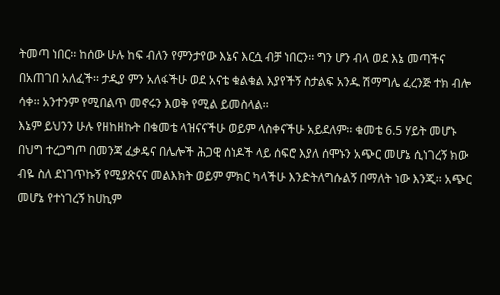ትመጣ ነበር፡፡ ከሰው ሁሉ ከፍ ብለን የምንታየው እኔና እርሷ ብቻ ነበርን፡፡ ግን ሆን ብላ ወደ እኔ መጣችና በአጠገበ አለፈች፡፡ ታዲያ ምን አለፋችሁ ወደ አናቴ ቁልቁል እያየችኝ ስታልፍ አንዱ ሽማግሌ ፈረንጅ ተክ ብሎ ሳቀ፡፡ አንተንም የሚበልጥ መኖሩን እወቅ የሚል ይመስላል፡፡
እኔም ይህንን ሁሉ የዘከዘኩት በቁመቴ ላዝናናችሁ ወይም ላስቀናችሁ አይደለም፡፡ ቁመቴ 6.5 ሃይት መሆኑ በህግ ተረጋግጦ በመንጃ ፈቃዴና በሌሎች ሕጋዊ ሰነዶች ላይ ሰፍሮ እያለ ሰሞኑን አጭር መሆኔ ሲነገረኝ ክው ብዬ ስለ ደነገጥኩኝ የሚያጽናና መልእክት ወይም ምክር ካላችሁ እንድትለግሱልኝ በማለት ነው እንጂ፡፡ አጭር መሆኔ የተነገረኝ ከሀኪም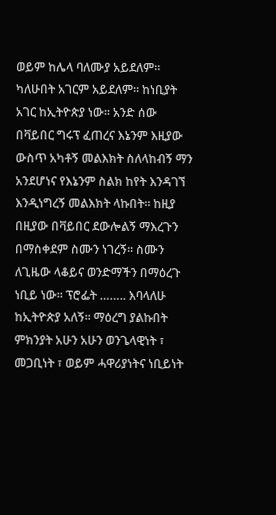ወይም ከሌላ ባለሙያ አይደለም፡፡ ካለሁበት አገርም አይደለም፡፡ ከነቢያት አገር ከኢትዮጵያ ነው፡፡ አንድ ሰው በቫይበር ግሩፕ ፈጠረና እኔንም እዚያው ውስጥ አካቶኝ መልእክት ስለላከብኝ ማን አንደሆነና የእኔንም ስልክ ከየት እንዳገኘ እንዲነግረኝ መልእክት ላኩበት፡፡ ከዚያ በዚያው በቫይበር ደውሎልኝ ማእረጉን በማስቀደም ስሙን ነገረኝ፡፡ ስሙን ለጊዜው ላቆይና ወንድማችን በማዕረጉ ነቢይ ነው፡፡ ፕሮፌት …….. እባላለሁ ከኢትዮጵያ አለኝ፡፡ ማዕረግ ያልኩበት ምክንያት አሁን አሁን ወንጌላዊነት ፣ መጋቢነት ፣ ወይም ሓዋሪያነትና ነቢይነት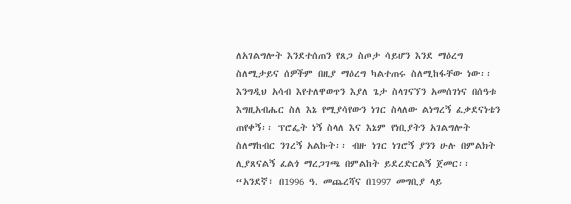ለአገልግሎት እንደተሰጠን የጸጋ ስጦታ ሳይሆን እንደ ማዕረግ ስለሚታይና ሰዎችም በዚያ ማዕረግ ካልተጠሩ ስለሚከፋቸው ነው፡፡ እንግዲህ አሳብ እየተለዋወጥን እያለ ጌታ ስላገናኘን አመሰገነና በሰዓቱ እግዚአብሔር ስለ እኔ የሚያሳየውን ነገር ስላለው ልነግረኝ ፈቃደናነቴን ጠየቀኝ፡፡ ፕሮፌት ነኝ ስላለ እና እኔም የነቢያትን አገልግሎት ስለማከብር ንገረኝ አልኩት፡፡ ብዙ ነገር ነገሮኝ ያንን ሁሉ በምልክት ሊያጸናልኝ ፈልጎ ማረጋገጫ በምልከት ይደረድርልኝ ጀመር፡፡ “አንደኛ፣ በ1996 ዓ. መጨረሻና በ1997 መግቢያ ላይ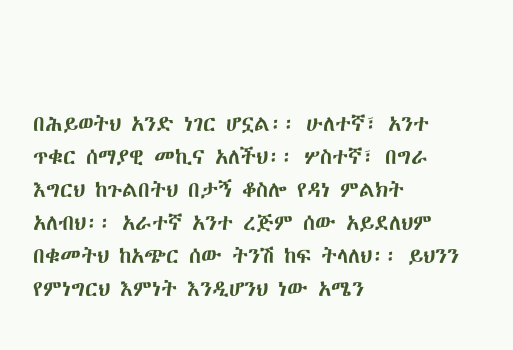በሕይወትህ አንድ ነገር ሆኗል፡፡ ሁለተኛ፣ አንተ ጥቁር ሰማያዊ መኪና አለችህ፡፡ ሦስተኛ፣ በግራ እግርህ ከጉልበትህ በታኝ ቆስሎ የዳነ ምልክት አለብህ፡፡ አራተኛ አንተ ረጅም ሰው አይደለህም በቁመትህ ከአጭር ሰው ትንሽ ከፍ ትላለህ፡፡ ይህንን የምነግርህ እምነት እንዲሆንህ ነው አሜን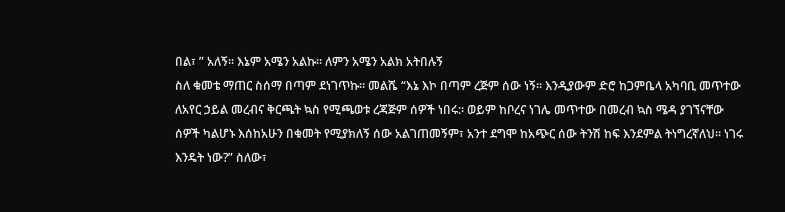በል፣ ” አለኝ፡፡ እኔም አሜን አልኩ፡፡ ለምን አሜን አልክ አትበሉኝ
ስለ ቁመቴ ማጠር ስሰማ በጣም ደነገጥኩ፡፡ መልሼ “እኔ እኮ በጣም ረጅም ሰው ነኝ፡፡ እንዲያውም ድሮ ከጋምቤላ አካባቢ መጥተው ለአየር ኃይል መረብና ቅርጫት ኳስ የሚጫወቱ ረጃጅም ሰዎች ነበሩ:፡ ወይም ከቦረና ነገሌ መጥተው በመረብ ኳስ ሜዳ ያገኘናቸው ሰዎች ካልሆኑ እሰከአሁን በቁመት የሚያክለኝ ሰው አልገጠመኝም፣ አንተ ደግሞ ከአጭር ሰው ትንሽ ከፍ እንደምል ትነግረኛለህ፡፡ ነገሩ እንዴት ነው?” ስለው፣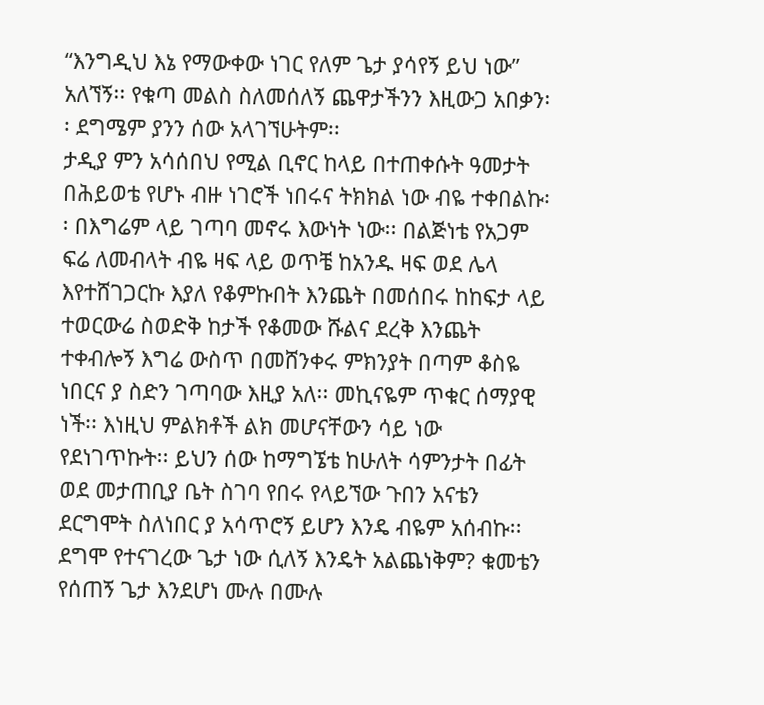“እንግዲህ እኔ የማውቀው ነገር የለም ጌታ ያሳየኝ ይህ ነው” አለኘኝ፡፡ የቁጣ መልስ ስለመሰለኝ ጨዋታችንን እዚውጋ አበቃን፡፡ ደግሜም ያንን ሰው አላገኘሁትም፡፡
ታዲያ ምን አሳሰበህ የሚል ቢኖር ከላይ በተጠቀሱት ዓመታት በሕይወቴ የሆኑ ብዙ ነገሮች ነበሩና ትክክል ነው ብዬ ተቀበልኩ፡፡ በእግሬም ላይ ገጣባ መኖሩ እውነት ነው፡፡ በልጅነቴ የአጋም ፍሬ ለመብላት ብዬ ዛፍ ላይ ወጥቼ ከአንዱ ዛፍ ወደ ሌላ እየተሸገጋርኩ እያለ የቆምኩበት እንጨት በመሰበሩ ከከፍታ ላይ ተወርውሬ ስወድቅ ከታች የቆመው ሹልና ደረቅ እንጨት ተቀብሎኝ እግሬ ውስጥ በመሸንቀሩ ምክንያት በጣም ቆስዬ ነበርና ያ ስድን ገጣባው እዚያ አለ፡፡ መኪናዬም ጥቁር ሰማያዊ ነች፡፡ እነዚህ ምልክቶች ልክ መሆናቸውን ሳይ ነው የደነገጥኩት፡፡ ይህን ሰው ከማግኜቴ ከሁለት ሳምንታት በፊት ወደ መታጠቢያ ቤት ስገባ የበሩ የላይኘው ጉበን አናቴን ደርግሞት ስለነበር ያ አሳጥሮኝ ይሆን እንዴ ብዬም አሰብኩ፡፡ ደግሞ የተናገረው ጌታ ነው ሲለኝ እንዴት አልጨነቅም? ቁመቴን የሰጠኝ ጌታ እንደሆነ ሙሉ በሙሉ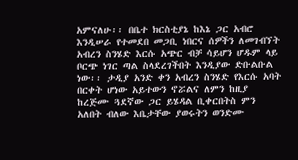አምናለሁ፡፡ በቤተ ክርስቲያኔ ከእኔ ጋር አብሮ እንዲሠራ የተመደበ መጋቢ ነበርና ሰዎችን ለመገብኘት አብረን ስንሄድ እርሱ አጭር ብቻ ሳይሆን ሆዱም ላይ ቦርጭ ነገር ጣል ስላደረገችበት እንዲያው ድቡልቡል ነው፡፡ ታዲያ አንድ ቀን አብረን ስንሄድ የእርሱ አባት በርቀት ሆነው አይተውን ኖሯልና ለምን ከዚያ ከረጅሙ ጓደኛው ጋር ይሄዳል ቢቀርበትስ ምን አለበት ብለው እቤታቸው ያወሩትን ወንድሙ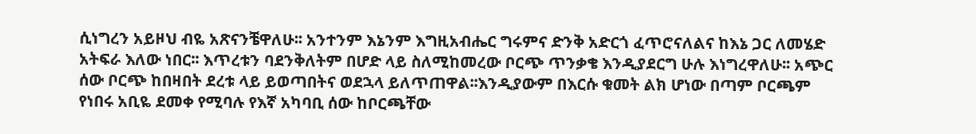ሲነግረን አይዞህ ብዬ አጽናንቼዋለሁ፡፡ አንተንም እኔንም እግዚአብሔር ግሩምና ድንቅ አድርጎ ፈጥሮናለልና ከእኔ ጋር ለመሄድ አትፍራ እለው ነበር፡፡ እጥረቱን ባደንቅለትም በሆድ ላይ ስለሚከመረው ቦርጭ ጥንቃቄ እንዲያደርግ ሁሉ እነግረዋለሁ፡፡ አጭር ሰው ቦርጭ ከበዛበት ደረቱ ላይ ይወጣበትና ወደኋላ ይለጥጠዋል፡፡እንዲያውም በእርሱ ቁመት ልክ ሆነው በጣም ቦርጫም የነበሩ አቢዬ ደመቀ የሚባሉ የእኛ አካባቢ ሰው ከቦርጫቸው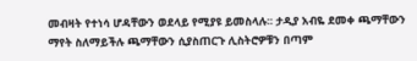መብዛት የተነሳ ሆዳቸውን ወደላይ የሚያዩ ይመስላሉ፡፡ ታዲያ አብዬ ደመቀ ጫማቸውን ማየት ስለማይችሉ ጫማቸውን ሲያስጠርጉ ሊስትሮዎቹን በጣም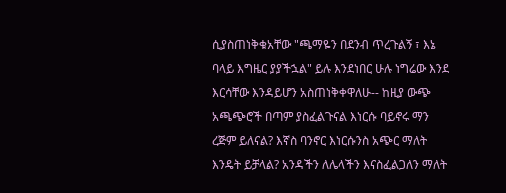ሲያስጠነቅቁአቸው "ጫማዬን በደንብ ጥረጉልኝ ፣ እኔ ባላይ እግዜር ያያችኋል" ይሉ እንደነበር ሁሉ ነግሬው እንደ እርሳቸው እንዳይሆን አስጠነቅቀዋለሁ-- ከዚያ ውጭ አጫጭሮች በጣም ያስፈልጉናል እነርሱ ባይኖሩ ማን ረጅም ይለናል? እኛስ ባንኖር እነርሱንስ አጭር ማለት እንዴት ይቻላል? አንዳችን ለሌላችን እናስፈልጋለን ማለት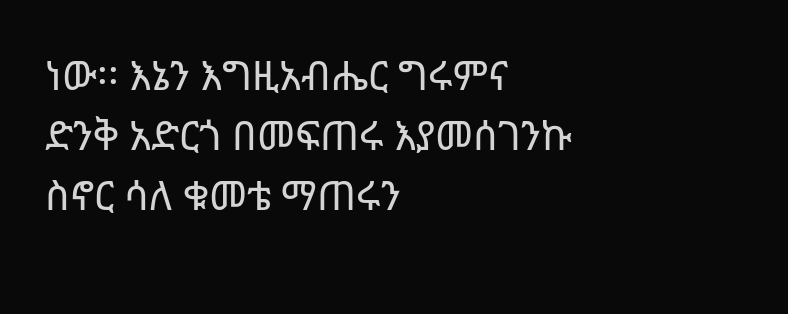ነው፡፡ እኔን እግዚአብሔር ግሩምና ድንቅ አድርጎ በመፍጠሩ እያመሰገንኩ ስኖር ሳለ ቁመቴ ማጠሩን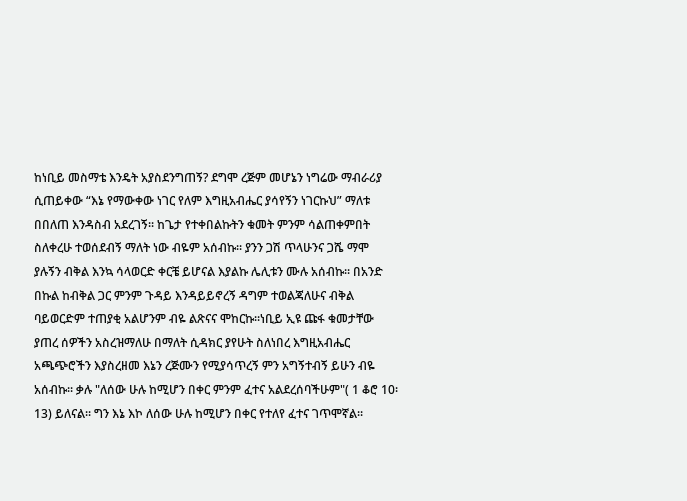ከነቢይ መስማቴ እንዴት አያስደንግጠኝ? ደግሞ ረጅም መሆኔን ነግሬው ማብራሪያ ሲጠይቀው “እኔ የማውቀው ነገር የለም እግዚአብሔር ያሳየኝን ነገርኩህ” ማለቱ በበለጠ እንዳስብ አደረገኝ፡፡ ከጌታ የተቀበልኩትን ቁመት ምንም ሳልጠቀምበት ስለቀረሁ ተወሰደብኝ ማለት ነው ብዬም አሰብኩ፡፡ ያንን ጋሽ ጥላሁንና ጋሼ ማሞ ያሉኝን ብቅል እንኳ ሳላወርድ ቀርቼ ይሆናል እያልኩ ሌሊቱን ሙሉ አሰብኩ፡፡ በአንድ በኩል ከብቅል ጋር ምንም ጉዳይ እንዳይይኖረኝ ዳግም ተወልጃለሁና ብቅል ባይወርድም ተጠያቂ አልሆንም ብዬ ልጽናና ሞከርኩ፡፡ነቢይ ኢዩ ጩፋ ቁመታቸው ያጠረ ሰዎችን አስረዝማለሁ በማለት ሲዳክር ያየሁት ስለነበረ እግዚአብሔር አጫጭሮችን እያስረዘመ እኔን ረጅሙን የሚያሳጥረኝ ምን አግኝተብኝ ይሁን ብዬ አሰብኩ፡፡ ቃሉ "ለሰው ሁሉ ከሚሆን በቀር ምንም ፈተና አልደረሰባችሁም"( 1 ቆሮ 10፡13) ይለናል፡፡ ግን እኔ እኮ ለሰው ሁሉ ከሚሆን በቀር የተለየ ፈተና ገጥሞኛል፡፡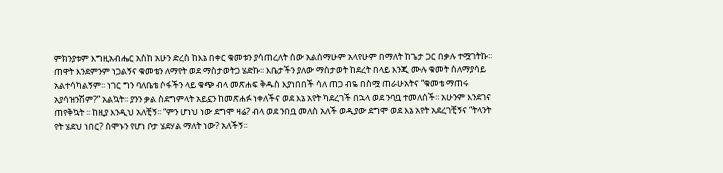ምክንያቱም እግዚአብሔር አስከ አሁን ድረስ ከእኔ በቀር ቁመቱን ያሳጠረለት ሰው አልሰማሁም አላየሁም በማለት ከጌታ ጋር በቃሉ ተሟገትኩ፡፡
ጠዋት እንደምንም ነጋልኝና ቁመቴን ለማየት ወደ ማስታወትጋ ሄድኩ፡፡ እቤታችን ያለው ማስታወት ከደረት በላይ እንጂ ሙሉ ቁመት ስለማያሳይ አልተሳካልኝም፡፡ ነገር ግን ባለቤቴ ሶፋችን ላይ ቁጭ ብላ መጽሐፍ ቅዱስ እያነበበች ሳለ ጠጋ ብዬ በስሟ ጠራሁአትና “ቁመቴ ማጠሩ አያሳዝንሽም?” አልኳት፡፡ ያንን ቃል ስደግምላት አይኗን ከመጽሐፉ ነቀለችና ወደ እኔ አየት ካደረገች በኋላ ወደ ንባቧ ተመለሰች፡፡ አሁንም እንደገና ጠየቅኳት ፡፡ ከዚያ እንዲህ አለቺኝ፡፡ “ምን ሆነህ ነው ደግሞ ዛሬ? ብላ ወደ ንበቧ መለስ አለች ወዲያው ደግሞ ወደ እኔ አየት አደረገቺኝና “ትላንት የት ሄደህ ነበር? ሰሞኑን የሆነ ቦታ ሄደሃል ማለት ነው? አለችኝ፡፡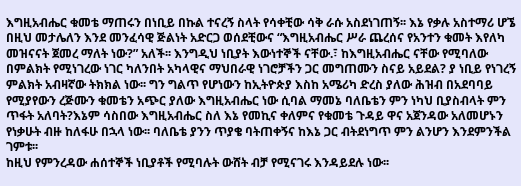እግዚአብሔር ቁመቴ ማጠሩን በነቢይ በኩል ተናረኝ ስላት የሳቀቺው ሳቅ ራሱ አስደነገጠኝ፡፡ እኔ የቃሉ አስተማሪ ሆኜ በዚህ መታሌለን እንደ መንፈሳዊ ጅልነት አድርጋ ወሰደቺውና “እግዚአብሔር ሥራ ጨረሰና የአንተን ቁመት እየለካ መዝናናት ጀመረ ማለት ነው?” አለች፡፡ እንግዲህ ነቢያት እውነተኞች ናቸው.፣ ከእግዚአብሔር ናቸው የሚባለው በምልክት የሚነገረው ነገር ካለንበት አካላዊና ማህበራዊ ነገሮቻችን ጋር መግጠሙን ስናይ አይደል? ያ ነቢይ የነገረኝ ምልክት አብዛኛው ትክክል ነው፡፡ ግን ግልጥ የሆነውን ከኢትዮጵያ እስከ አሜሪካ ድረስ ያለው ሕዝብ በአደባባይ የሚያየውን ረጅሙን ቁመቴን አጭር ያለው እግዚአብሔር ነው ሲባል ማመኔ ባለቤቴን ምን ነካህ ቢያስብላት ምን ጥፋት አለባት?እኔም ሳስበው እግዚአብሔር ስለ እኔ የመኪና ቀለምና የቁመቴ ጉዳይ ዋና አጀንዳው አለመሆኑን የነቃሁት ብዙ ከለፋሁ በኋላ ነው፡፡ ባለቤቴ ያንን ጥያቄ ባትጠቀኝና ከእኔ ጋር ብትደነግጥ ምን ልንሆን እንደምንችል ገምቱ፡፡
ከዚህ የምንረዳው ሐሰተኞች ነቢያቶች የሚባሉት ውሸት ብቻ የሚናገሩ እንዳይደሉ ነው፡፡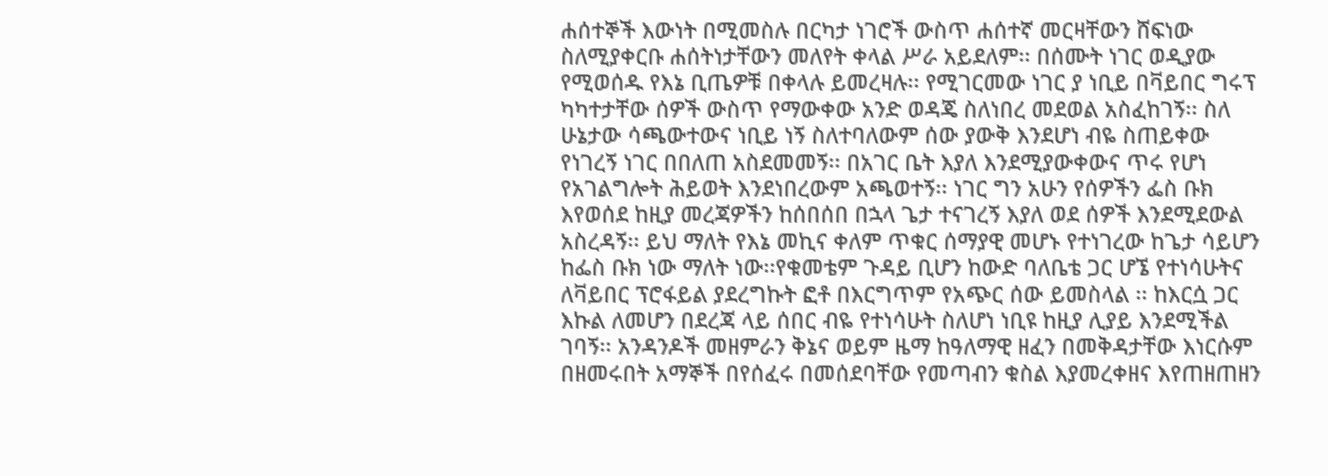ሐሰተኞች እውነት በሚመስሉ በርካታ ነገሮች ውስጥ ሐሰተኛ መርዛቸውን ሸፍነው ስለሚያቀርቡ ሐሰትነታቸውን መለየት ቀላል ሥራ አይደለም፡፡ በሰሙት ነገር ወዲያው የሚወሰዱ የእኔ ቢጤዎቹ በቀላሉ ይመረዛሉ፡፡ የሚገርመው ነገር ያ ነቢይ በቫይበር ግሩፕ ካካተታቸው ሰዎች ውስጥ የማውቀው አንድ ወዳጄ ስለነበረ መደወል አስፈከገኝ፡፡ ስለ ሁኔታው ሳጫውተውና ነቢይ ነኝ ስለተባለውም ሰው ያውቅ እንደሆነ ብዬ ስጠይቀው የነገረኝ ነገር በበለጠ አስደመመኝ፡፡ በአገር ቤት እያለ እንደሚያውቀውና ጥሩ የሆነ የአገልግሎት ሕይወት እንደነበረውም አጫወተኝ፡፡ ነገር ግን አሁን የሰዎችን ፌስ ቡክ እየወሰደ ከዚያ መረጃዎችን ከሰበሰበ በኋላ ጌታ ተናገረኝ እያለ ወደ ሰዎች እንደሚደውል አስረዳኝ፡፡ ይህ ማለት የእኔ መኪና ቀለም ጥቁር ሰማያዊ መሆኑ የተነገረው ከጌታ ሳይሆን ከፌስ ቡክ ነው ማለት ነው፡፡የቁመቴም ጉዳይ ቢሆን ከውድ ባለቤቴ ጋር ሆኜ የተነሳሁትና ለቫይበር ፕሮፋይል ያደረግኩት ፎቶ በእርግጥም የአጭር ሰው ይመስላል ፡፡ ከእርሷ ጋር እኩል ለመሆን በደረጃ ላይ ሰበር ብዬ የተነሳሁት ስለሆነ ነቢዩ ከዚያ ሊያይ እንደሚችል ገባኝ፡፡ አንዳንዶች መዘምራን ቅኔና ወይም ዜማ ከዓለማዊ ዘፈን በመቅዳታቸው እነርሱም በዘመሩበት አማኞች በየሰፈሩ በመሰደባቸው የመጣብን ቁስል እያመረቀዘና እየጠዘጠዘን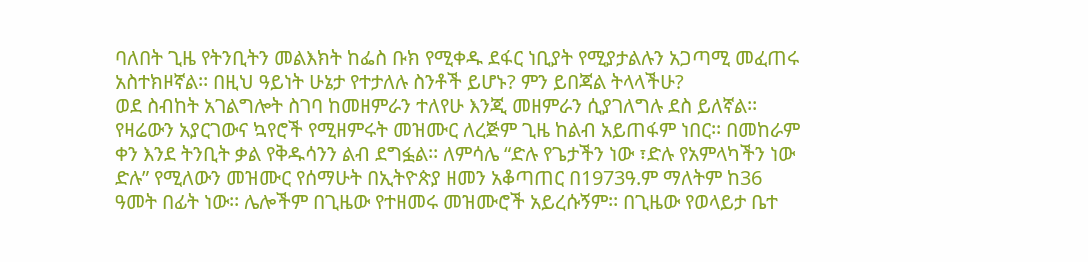ባለበት ጊዜ የትንቢትን መልእክት ከፌስ ቡክ የሚቀዱ ደፋር ነቢያት የሚያታልሉን አጋጣሚ መፈጠሩ አስተክዞኛል፡፡ በዚህ ዓይነት ሁኔታ የተታለሉ ስንቶች ይሆኑ? ምን ይበጃል ትላላችሁ?
ወደ ስብከት አገልግሎት ስገባ ከመዘምራን ተለየሁ እንጂ መዘምራን ሲያገለግሉ ደስ ይለኛል፡፡ የዛሬውን አያርገውና ኳየሮች የሚዘምሩት መዝሙር ለረጅም ጊዜ ከልብ አይጠፋም ነበር፡፡ በመከራም ቀን እንደ ትንቢት ቃል የቅዱሳንን ልብ ደግፏል፡፡ ለምሳሌ “ድሉ የጌታችን ነው ፣ድሉ የአምላካችን ነው ድሉ” የሚለውን መዝሙር የሰማሁት በኢትዮጵያ ዘመን አቆጣጠር በ1973ዓ.ም ማለትም ከ36 ዓመት በፊት ነው፡፡ ሌሎችም በጊዜው የተዘመሩ መዝሙሮች አይረሱኝም፡፡ በጊዜው የወላይታ ቤተ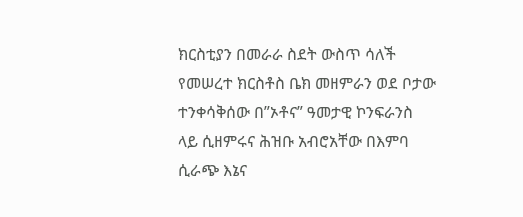ክርስቲያን በመራራ ስደት ውስጥ ሳለች የመሠረተ ክርስቶስ ቤክ መዘምራን ወደ ቦታው ተንቀሳቅሰው በ”ኦቶና” ዓመታዊ ኮንፍራንስ ላይ ሲዘምሩና ሕዝቡ አብሮአቸው በእምባ ሲራጭ እኔና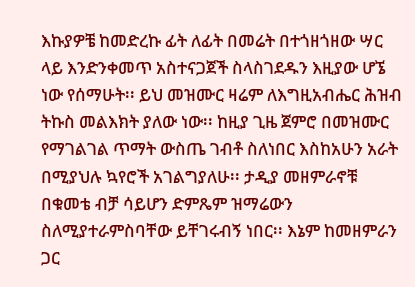እኩያዎቼ ከመድረኩ ፊት ለፊት በመሬት በተጎዘጎዘው ሣር ላይ እንድንቀመጥ አስተናጋጀች ስላስገደዱን እዚያው ሆኜ ነው የሰማሁት፡፡ ይህ መዝሙር ዛሬም ለእግዚአብሔር ሕዝብ ትኩስ መልእክት ያለው ነው፡፡ ከዚያ ጊዜ ጀምሮ በመዝሙር የማገልገል ጥማት ውስጤ ገብቶ ስለነበር እስከአሁን አራት በሚያህሉ ኳየሮች አገልግያለሁ፡፡ ታዲያ መዘምራኖቹ በቁመቴ ብቻ ሳይሆን ድምጼም ዝማሬውን ስለሚያተራምስባቸው ይቸገሩብኝ ነበር፡፡ እኔም ከመዘምራን ጋር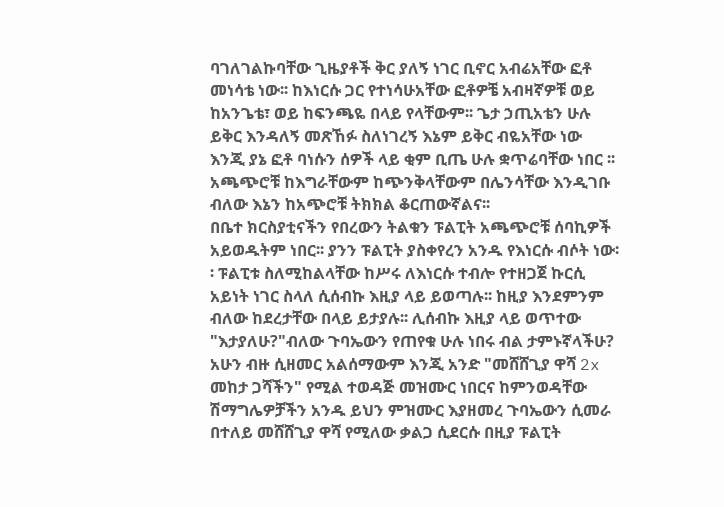ባገለገልኩባቸው ጊዜያቶች ቅር ያለኝ ነገር ቢኖር አብሬአቸው ፎቶ መነሳቴ ነው፡፡ ከእነርሱ ጋር የተነሳሁአቸው ፎቶዎቼ አብዛኛዎቹ ወይ ከአንጌቴ፣ ወይ ከፍንጫዬ በላይ የላቸውም፡፡ ጌታ ኃጢአቴን ሁሉ ይቅር እንዳለኝ መጽኸፉ ስለነገረኝ እኔም ይቅር ብዬአቸው ነው እንጂ ያኔ ፎቶ ባነሱን ሰዎች ላይ ቂም ቢጤ ሁሉ ቋጥሬባቸው ነበር ፡፡አጫጭሮቹ ከእግራቸውም ከጭንቅላቸውም በሌንሳቸው እንዲገቡ ብለው እኔን ከአጭሮቹ ትክክል ቆርጠውኛልና፡፡
በቤተ ክርስያቲናችን የበረውን ትልቁን ፑልፒት አጫጭሮቹ ሰባኪዎች አይወዱትም ነበር፡፡ ያንን ፑልፒት ያስቀየረን አንዱ የእነርሱ ብሶት ነው፡፡ ፑልፒቱ ስለሚከልላቸው ከሥሩ ለእነርሱ ተብሎ የተዘጋጀ ኩርሲ አይነት ነገር ስላለ ሲሰብኩ እዚያ ላይ ይወጣሉ፡፡ ከዚያ እንደምንም ብለው ከደረታቸው በላይ ይታያሉ፡፡ ሊሰብኩ እዚያ ላይ ወጥተው "እታያለሁ?"ብለው ጉባኤውን የጠየቁ ሁሉ ነበሩ ብል ታምኑኛላችሁ? አሁን ብዙ ሲዘመር አልሰማውም እንጂ አንድ "መሸሸጊያ ዋሻ 2x መከታ ጋሻችን" የሚል ተወዳጅ መዝሙር ነበርና ከምንወዳቸው ሽማግሌዎቻችን አንዱ ይህን ምዝሙር እያዘመረ ጉባኤውን ሲመራ በተለይ መሸሸጊያ ዋሻ የሚለው ቃልጋ ሲደርሱ በዚያ ፑልፒት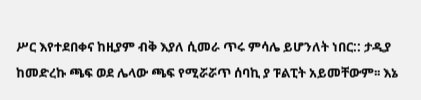ሥር እየተደበቀና ከዚያም ብቅ እያለ ሲመራ ጥሩ ምሳሌ ይሆንለት ነበር:: ታዲያ ከመድረኩ ጫፍ ወደ ሌላው ጫፍ የሚሯሯጥ ሰባኪ ያ ፑልፒት አይመቸውም፡፡ እኔ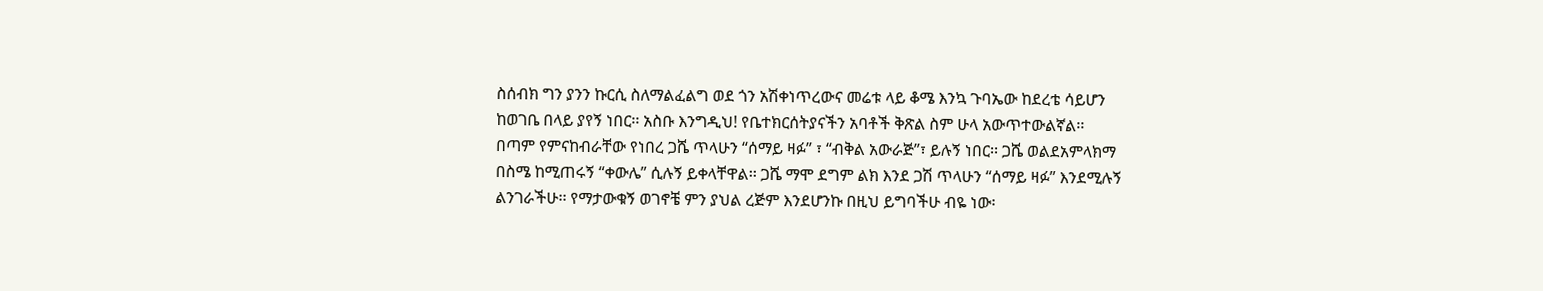ስሰብክ ግን ያንን ኩርሲ ስለማልፈልግ ወደ ጎን አሽቀነጥረውና መሬቱ ላይ ቆሜ እንኳ ጉባኤው ከደረቴ ሳይሆን ከወገቤ በላይ ያየኝ ነበር፡፡ አስቡ እንግዲህ! የቤተክርሰትያናችን አባቶች ቅጽል ስም ሁላ አውጥተውልኛል፡፡ በጣም የምናከብራቸው የነበረ ጋሼ ጥላሁን “ሰማይ ዛፉ” ፣ “ብቅል አውራጅ”፣ ይሉኝ ነበር፡፡ ጋሼ ወልደአምላክማ በስሜ ከሚጠሩኝ “ቀውሌ” ሲሉኝ ይቀላቸዋል፡፡ ጋሼ ማሞ ደግም ልክ እንደ ጋሽ ጥላሁን “ሰማይ ዛፉ” እንደሚሉኝ ልንገራችሁ፡፡ የማታውቁኝ ወገኖቼ ምን ያህል ረጅም እንደሆንኩ በዚህ ይግባችሁ ብዬ ነው፡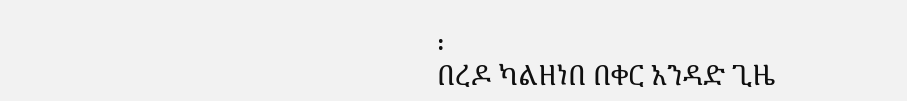፡
በረዶ ካልዘነበ በቀር አንዳድ ጊዜ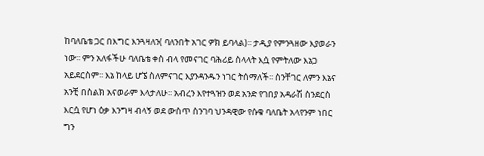ከባለቤቴ ጋር በእግር እንጓዛለን( ባለንበት አገር ዎክ ይባላል)፡፡ ታዲያ የምንጓዘው እያወራን ነው፡፡ ምን አለፋችሁ ባለቤቴ ቀስ ብላ የመናገር ባሕሪይ ስላላት እሷ የምትለው እኔጋ አይደርስም፡፡ እኔ ከላይ ሆኜ ስለምናገር እያንዳንዱን ነገር ትሰማለች፡፡ ስንቸገር ለምን እኔና አንቺ በስልክ አናወራም እላታለሁ፡፡ አብረን እየተጓዝን ወደ አንድ የገበያ አዳራሽ ስንደርስ እርሷ የሆነ ዕቃ እንግዛ ብላኝ ወደ ውስጥ ስንገባ ህንዳዊው የሱቁ ባለቤት አላየንም ነበር ግን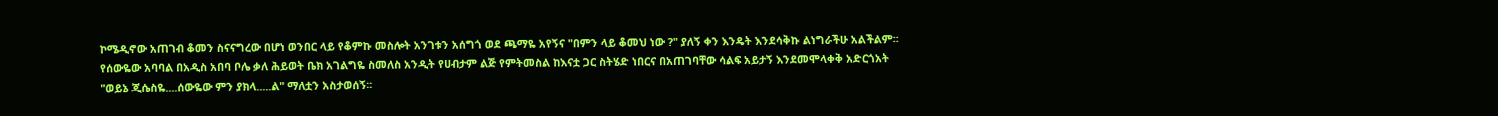ኮሜዲኖው አጠገብ ቆመን ስናናግረው በሆነ ወንበር ላይ የቆምኩ መስሎት አንገቱን አሰግጎ ወደ ጫማዬ አየኝና "በምን ላይ ቆመህ ነው ?" ያለኝ ቀን እንዴት እንደሳቅኩ ልነግራችሁ አልችልም፡፡ የሰውዬው አባባል በአዲስ አበባ ቦሌ ቃለ ሕይወት ቤክ አገልግዬ ስመለስ አንዲት የሀብታም ልጅ የምትመስል ከእናቷ ጋር ስትሄድ ነበርና በአጠገባቸው ሳልፍ አይታኝ እንደመሞላቀቅ አድርጎአት "ወይኔ ጂሴስዬ....ሰውዬው ምን ያክላ.....ል" ማለቷን አስታወሰኝ፡፡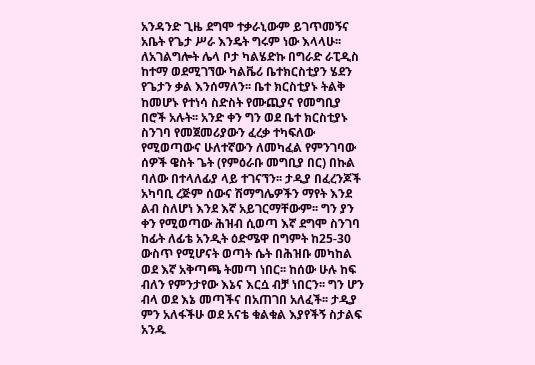አንዳንድ ጊዜ ደግሞ ተቃራኒውም ይገጥመኝና አቤት የጌታ ሥራ እንዴት ግሩም ነው እላላሁ፡፡ ለአገልግሎት ሌላ ቦታ ካልሄድኩ በግራድ ራፒዲስ ከተማ ወደሚገኘው ካልቬሪ ቤተክርስቲያን ሄደን የጌታን ቃል እንሰማለን፡፡ ቤተ ክርስቲያኑ ትልቅ ከመሆኑ የተነሳ ስድስት የሙጪያና የመግቢያ በሮች አሉት፡፡ አንድ ቀን ግን ወደ ቤተ ክርስቲያኑ ስንገባ የመጀመሪያውን ፈረቃ ተካፍለው የሚወጣውና ሁለተኛውን ለመካፈል የምንገባው ሰዎች ዌስት ጌት (የምዕራቡ መግቢያ በር) በኩል ባለው በተላለፊያ ላይ ተገናኘን፡፡ ታዲያ በፈረንጆች አካባቢ ረጅም ሰውና ሽማግሌዎችን ማየት እንደ ልብ ስለሆነ እንደ እኛ አይገርማቸውም፡፡ ግን ያን ቀን የሚወጣው ሕዝብ ሲወጣ እኛ ደግሞ ስንገባ ከፊት ለፊቴ አንዲት ዕድሜዋ በግምት ከ25-30 ውስጥ የሚሆናት ወጣት ሴት በሕዝቡ መካከል ወደ እኛ አቅጣጫ ትመጣ ነበር፡፡ ከሰው ሁሉ ከፍ ብለን የምንታየው እኔና እርሷ ብቻ ነበርን፡፡ ግን ሆን ብላ ወደ እኔ መጣችና በአጠገበ አለፈች፡፡ ታዲያ ምን አለፋችሁ ወደ አናቴ ቁልቁል እያየችኝ ስታልፍ አንዱ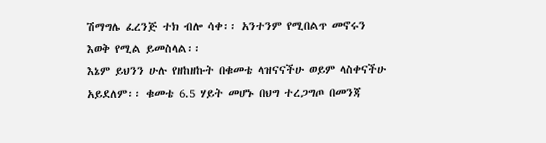ሽማግሌ ፈረንጅ ተክ ብሎ ሳቀ፡፡ አንተንም የሚበልጥ መኖሩን እወቅ የሚል ይመስላል፡፡
እኔም ይህንን ሁሉ የዘከዘኩት በቁመቴ ላዝናናችሁ ወይም ላስቀናችሁ አይደለም፡፡ ቁመቴ 6.5 ሃይት መሆኑ በህግ ተረጋግጦ በመንጃ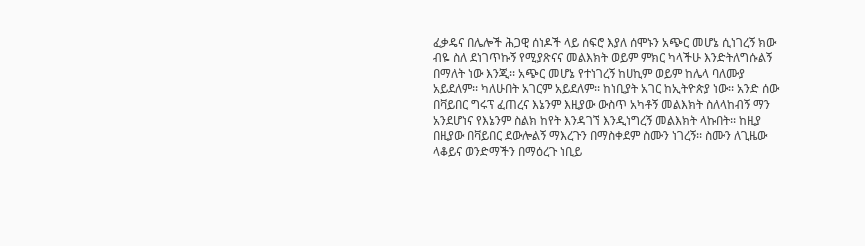ፈቃዴና በሌሎች ሕጋዊ ሰነዶች ላይ ሰፍሮ እያለ ሰሞኑን አጭር መሆኔ ሲነገረኝ ክው ብዬ ስለ ደነገጥኩኝ የሚያጽናና መልእክት ወይም ምክር ካላችሁ እንድትለግሱልኝ በማለት ነው እንጂ፡፡ አጭር መሆኔ የተነገረኝ ከሀኪም ወይም ከሌላ ባለሙያ አይደለም፡፡ ካለሁበት አገርም አይደለም፡፡ ከነቢያት አገር ከኢትዮጵያ ነው፡፡ አንድ ሰው በቫይበር ግሩፕ ፈጠረና እኔንም እዚያው ውስጥ አካቶኝ መልእክት ስለላከብኝ ማን አንደሆነና የእኔንም ስልክ ከየት እንዳገኘ እንዲነግረኝ መልእክት ላኩበት፡፡ ከዚያ በዚያው በቫይበር ደውሎልኝ ማእረጉን በማስቀደም ስሙን ነገረኝ፡፡ ስሙን ለጊዜው ላቆይና ወንድማችን በማዕረጉ ነቢይ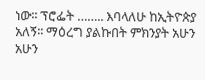ነው፡፡ ፕሮፌት …….. እባላለሁ ከኢትዮጵያ አለኝ፡፡ ማዕረግ ያልኩበት ምክንያት አሁን አሁን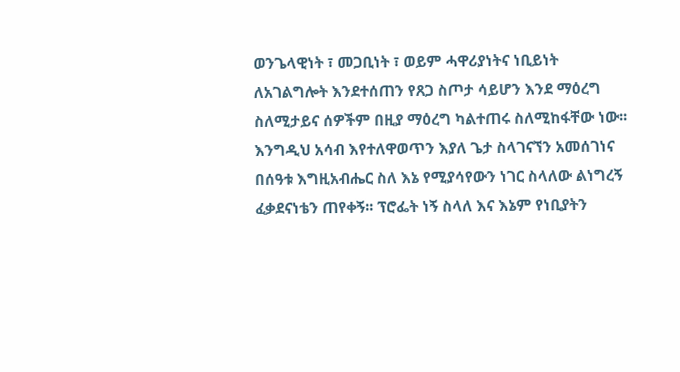ወንጌላዊነት ፣ መጋቢነት ፣ ወይም ሓዋሪያነትና ነቢይነት ለአገልግሎት እንደተሰጠን የጸጋ ስጦታ ሳይሆን እንደ ማዕረግ ስለሚታይና ሰዎችም በዚያ ማዕረግ ካልተጠሩ ስለሚከፋቸው ነው፡፡ እንግዲህ አሳብ እየተለዋወጥን እያለ ጌታ ስላገናኘን አመሰገነና በሰዓቱ እግዚአብሔር ስለ እኔ የሚያሳየውን ነገር ስላለው ልነግረኝ ፈቃደናነቴን ጠየቀኝ፡፡ ፕሮፌት ነኝ ስላለ እና እኔም የነቢያትን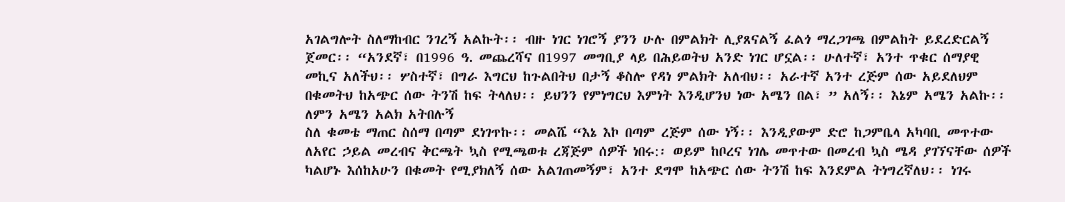አገልግሎት ስለማከብር ንገረኝ አልኩት፡፡ ብዙ ነገር ነገሮኝ ያንን ሁሉ በምልክት ሊያጸናልኝ ፈልጎ ማረጋገጫ በምልከት ይደረድርልኝ ጀመር፡፡ “አንደኛ፣ በ1996 ዓ. መጨረሻና በ1997 መግቢያ ላይ በሕይወትህ አንድ ነገር ሆኗል፡፡ ሁለተኛ፣ አንተ ጥቁር ሰማያዊ መኪና አለችህ፡፡ ሦስተኛ፣ በግራ እግርህ ከጉልበትህ በታኝ ቆስሎ የዳነ ምልክት አለብህ፡፡ አራተኛ አንተ ረጅም ሰው አይደለህም በቁመትህ ከአጭር ሰው ትንሽ ከፍ ትላለህ፡፡ ይህንን የምነግርህ እምነት እንዲሆንህ ነው አሜን በል፣ ” አለኝ፡፡ እኔም አሜን አልኩ፡፡ ለምን አሜን አልክ አትበሉኝ
ስለ ቁመቴ ማጠር ስሰማ በጣም ደነገጥኩ፡፡ መልሼ “እኔ እኮ በጣም ረጅም ሰው ነኝ፡፡ እንዲያውም ድሮ ከጋምቤላ አካባቢ መጥተው ለአየር ኃይል መረብና ቅርጫት ኳስ የሚጫወቱ ረጃጅም ሰዎች ነበሩ:፡ ወይም ከቦረና ነገሌ መጥተው በመረብ ኳስ ሜዳ ያገኘናቸው ሰዎች ካልሆኑ እሰከአሁን በቁመት የሚያክለኝ ሰው አልገጠመኝም፣ አንተ ደግሞ ከአጭር ሰው ትንሽ ከፍ እንደምል ትነግረኛለህ፡፡ ነገሩ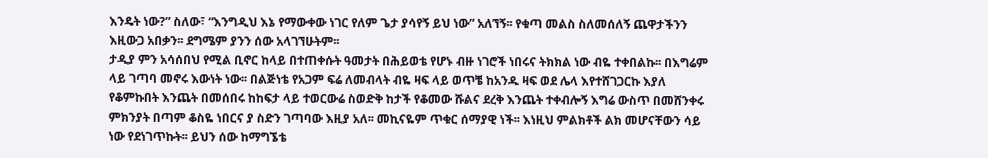እንዴት ነው?” ስለው፣ “እንግዲህ እኔ የማውቀው ነገር የለም ጌታ ያሳየኝ ይህ ነው” አለኘኝ፡፡ የቁጣ መልስ ስለመሰለኝ ጨዋታችንን እዚውጋ አበቃን፡፡ ደግሜም ያንን ሰው አላገኘሁትም፡፡
ታዲያ ምን አሳሰበህ የሚል ቢኖር ከላይ በተጠቀሱት ዓመታት በሕይወቴ የሆኑ ብዙ ነገሮች ነበሩና ትክክል ነው ብዬ ተቀበልኩ፡፡ በእግሬም ላይ ገጣባ መኖሩ እውነት ነው፡፡ በልጅነቴ የአጋም ፍሬ ለመብላት ብዬ ዛፍ ላይ ወጥቼ ከአንዱ ዛፍ ወደ ሌላ እየተሸገጋርኩ እያለ የቆምኩበት እንጨት በመሰበሩ ከከፍታ ላይ ተወርውሬ ስወድቅ ከታች የቆመው ሹልና ደረቅ እንጨት ተቀብሎኝ እግሬ ውስጥ በመሸንቀሩ ምክንያት በጣም ቆስዬ ነበርና ያ ስድን ገጣባው እዚያ አለ፡፡ መኪናዬም ጥቁር ሰማያዊ ነች፡፡ እነዚህ ምልክቶች ልክ መሆናቸውን ሳይ ነው የደነገጥኩት፡፡ ይህን ሰው ከማግኜቴ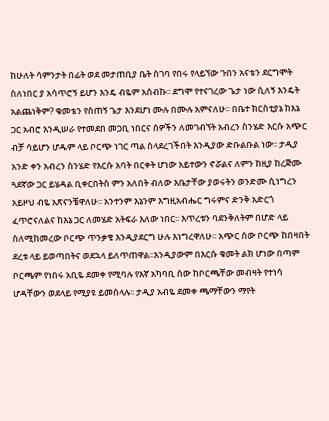ከሁለት ሳምንታት በፊት ወደ መታጠቢያ ቤት ስገባ የበሩ የላይኘው ጉበን አናቴን ደርግሞት ስለነበር ያ አሳጥሮኝ ይሆን እንዴ ብዬም አሰብኩ፡፡ ደግሞ የተናገረው ጌታ ነው ሲለኝ እንዴት አልጨነቅም? ቁመቴን የሰጠኝ ጌታ እንደሆነ ሙሉ በሙሉ አምናለሁ፡፡ በቤተ ክርስቲያኔ ከእኔ ጋር አብሮ እንዲሠራ የተመደበ መጋቢ ነበርና ሰዎችን ለመገብኘት አብረን ስንሄድ እርሱ አጭር ብቻ ሳይሆን ሆዱም ላይ ቦርጭ ነገር ጣል ስላደረገችበት እንዲያው ድቡልቡል ነው፡፡ ታዲያ አንድ ቀን አብረን ስንሄድ የእርሱ አባት በርቀት ሆነው አይተውን ኖሯልና ለምን ከዚያ ከረጅሙ ጓደኛው ጋር ይሄዳል ቢቀርበትስ ምን አለበት ብለው እቤታቸው ያወሩትን ወንድሙ ሲነግረን አይዞህ ብዬ አጽናንቼዋለሁ፡፡ አንተንም እኔንም እግዚአብሔር ግሩምና ድንቅ አድርጎ ፈጥሮናለልና ከእኔ ጋር ለመሄድ አትፍራ እለው ነበር፡፡ እጥረቱን ባደንቅለትም በሆድ ላይ ስለሚከመረው ቦርጭ ጥንቃቄ እንዲያደርግ ሁሉ እነግረዋለሁ፡፡ አጭር ሰው ቦርጭ ከበዛበት ደረቱ ላይ ይወጣበትና ወደኋላ ይለጥጠዋል፡፡እንዲያውም በእርሱ ቁመት ልክ ሆነው በጣም ቦርጫም የነበሩ አቢዬ ደመቀ የሚባሉ የእኛ አካባቢ ሰው ከቦርጫቸው መብዛት የተነሳ ሆዳቸውን ወደላይ የሚያዩ ይመስላሉ፡፡ ታዲያ አብዬ ደመቀ ጫማቸውን ማየት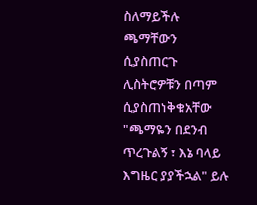ስለማይችሉ ጫማቸውን ሲያስጠርጉ ሊስትሮዎቹን በጣም ሲያስጠነቅቁአቸው "ጫማዬን በደንብ ጥረጉልኝ ፣ እኔ ባላይ እግዜር ያያችኋል" ይሉ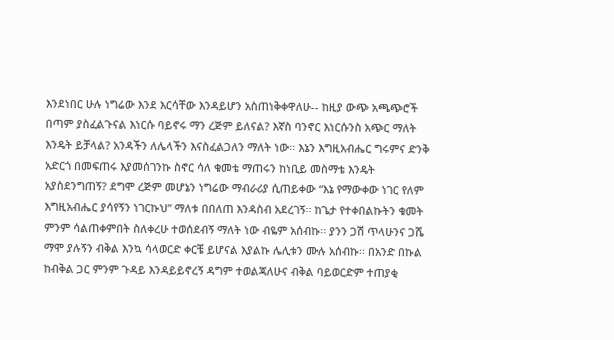እንደነበር ሁሉ ነግሬው እንደ እርሳቸው እንዳይሆን አስጠነቅቀዋለሁ-- ከዚያ ውጭ አጫጭሮች በጣም ያስፈልጉናል እነርሱ ባይኖሩ ማን ረጅም ይለናል? እኛስ ባንኖር እነርሱንስ አጭር ማለት እንዴት ይቻላል? አንዳችን ለሌላችን እናስፈልጋለን ማለት ነው፡፡ እኔን እግዚአብሔር ግሩምና ድንቅ አድርጎ በመፍጠሩ እያመሰገንኩ ስኖር ሳለ ቁመቴ ማጠሩን ከነቢይ መስማቴ እንዴት አያስደንግጠኝ? ደግሞ ረጅም መሆኔን ነግሬው ማብራሪያ ሲጠይቀው “እኔ የማውቀው ነገር የለም እግዚአብሔር ያሳየኝን ነገርኩህ” ማለቱ በበለጠ እንዳስብ አደረገኝ፡፡ ከጌታ የተቀበልኩትን ቁመት ምንም ሳልጠቀምበት ስለቀረሁ ተወሰደብኝ ማለት ነው ብዬም አሰብኩ፡፡ ያንን ጋሽ ጥላሁንና ጋሼ ማሞ ያሉኝን ብቅል እንኳ ሳላወርድ ቀርቼ ይሆናል እያልኩ ሌሊቱን ሙሉ አሰብኩ፡፡ በአንድ በኩል ከብቅል ጋር ምንም ጉዳይ እንዳይይኖረኝ ዳግም ተወልጃለሁና ብቅል ባይወርድም ተጠያቂ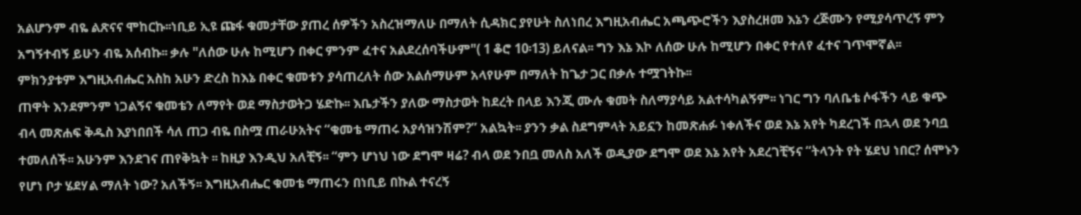አልሆንም ብዬ ልጽናና ሞከርኩ፡፡ነቢይ ኢዩ ጩፋ ቁመታቸው ያጠረ ሰዎችን አስረዝማለሁ በማለት ሲዳክር ያየሁት ስለነበረ እግዚአብሔር አጫጭሮችን እያስረዘመ እኔን ረጅሙን የሚያሳጥረኝ ምን አግኝተብኝ ይሁን ብዬ አሰብኩ፡፡ ቃሉ "ለሰው ሁሉ ከሚሆን በቀር ምንም ፈተና አልደረሰባችሁም"( 1 ቆሮ 10፡13) ይለናል፡፡ ግን እኔ እኮ ለሰው ሁሉ ከሚሆን በቀር የተለየ ፈተና ገጥሞኛል፡፡ ምክንያቱም እግዚአብሔር አስከ አሁን ድረስ ከእኔ በቀር ቁመቱን ያሳጠረለት ሰው አልሰማሁም አላየሁም በማለት ከጌታ ጋር በቃሉ ተሟገትኩ፡፡
ጠዋት እንደምንም ነጋልኝና ቁመቴን ለማየት ወደ ማስታወትጋ ሄድኩ፡፡ እቤታችን ያለው ማስታወት ከደረት በላይ እንጂ ሙሉ ቁመት ስለማያሳይ አልተሳካልኝም፡፡ ነገር ግን ባለቤቴ ሶፋችን ላይ ቁጭ ብላ መጽሐፍ ቅዱስ እያነበበች ሳለ ጠጋ ብዬ በስሟ ጠራሁአትና “ቁመቴ ማጠሩ አያሳዝንሽም?” አልኳት፡፡ ያንን ቃል ስደግምላት አይኗን ከመጽሐፉ ነቀለችና ወደ እኔ አየት ካደረገች በኋላ ወደ ንባቧ ተመለሰች፡፡ አሁንም እንደገና ጠየቅኳት ፡፡ ከዚያ እንዲህ አለቺኝ፡፡ “ምን ሆነህ ነው ደግሞ ዛሬ? ብላ ወደ ንበቧ መለስ አለች ወዲያው ደግሞ ወደ እኔ አየት አደረገቺኝና “ትላንት የት ሄደህ ነበር? ሰሞኑን የሆነ ቦታ ሄደሃል ማለት ነው? አለችኝ፡፡ እግዚአብሔር ቁመቴ ማጠሩን በነቢይ በኩል ተናረኝ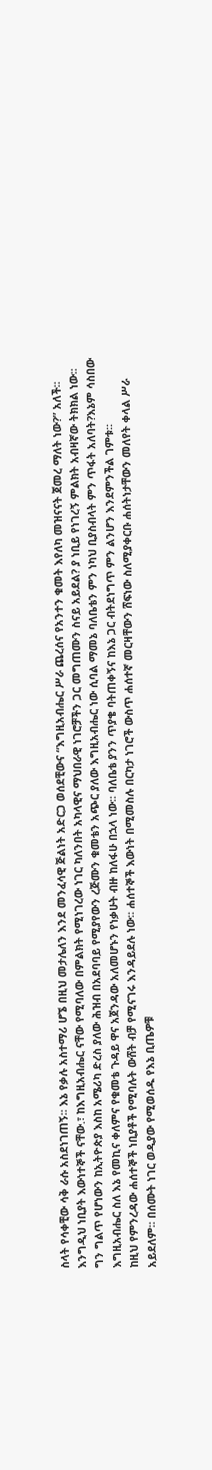ስላት የሳቀቺው ሳቅ ራሱ አስደነገጠኝ፡፡ እኔ የቃሉ አስተማሪ ሆኜ በዚህ መታሌለን እንደ መንፈሳዊ ጅልነት አድርጋ ወሰደቺውና “እግዚአብሔር ሥራ ጨረሰና የአንተን ቁመት እየለካ መዝናናት ጀመረ ማለት ነው?” አለች፡፡ እንግዲህ ነቢያት እውነተኞች ናቸው.፣ ከእግዚአብሔር ናቸው የሚባለው በምልክት የሚነገረው ነገር ካለንበት አካላዊና ማህበራዊ ነገሮቻችን ጋር መግጠሙን ስናይ አይደል? ያ ነቢይ የነገረኝ ምልክት አብዛኛው ትክክል ነው፡፡ ግን ግልጥ የሆነውን ከኢትዮጵያ እስከ አሜሪካ ድረስ ያለው ሕዝብ በአደባባይ የሚያየውን ረጅሙን ቁመቴን አጭር ያለው እግዚአብሔር ነው ሲባል ማመኔ ባለቤቴን ምን ነካህ ቢያስብላት ምን ጥፋት አለባት?እኔም ሳስበው እግዚአብሔር ስለ እኔ የመኪና ቀለምና የቁመቴ ጉዳይ ዋና አጀንዳው አለመሆኑን የነቃሁት ብዙ ከለፋሁ በኋላ ነው፡፡ ባለቤቴ ያንን ጥያቄ ባትጠቀኝና ከእኔ ጋር ብትደነግጥ ምን ልንሆን እንደምንችል ገምቱ፡፡
ከዚህ የምንረዳው ሐሰተኞች ነቢያቶች የሚባሉት ውሸት ብቻ የሚናገሩ እንዳይደሉ ነው፡፡ ሐሰተኞች እውነት በሚመስሉ በርካታ ነገሮች ውስጥ ሐሰተኛ መርዛቸውን ሸፍነው ስለሚያቀርቡ ሐሰትነታቸውን መለየት ቀላል ሥራ አይደለም፡፡ በሰሙት ነገር ወዲያው የሚወሰዱ የእኔ ቢጤዎቹ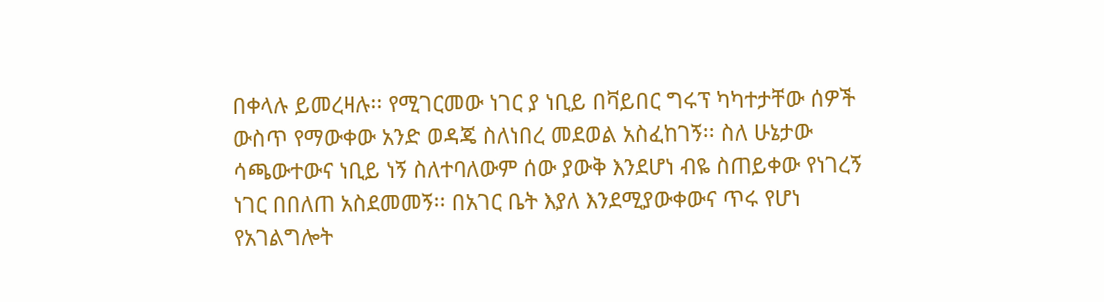በቀላሉ ይመረዛሉ፡፡ የሚገርመው ነገር ያ ነቢይ በቫይበር ግሩፕ ካካተታቸው ሰዎች ውስጥ የማውቀው አንድ ወዳጄ ስለነበረ መደወል አስፈከገኝ፡፡ ስለ ሁኔታው ሳጫውተውና ነቢይ ነኝ ስለተባለውም ሰው ያውቅ እንደሆነ ብዬ ስጠይቀው የነገረኝ ነገር በበለጠ አስደመመኝ፡፡ በአገር ቤት እያለ እንደሚያውቀውና ጥሩ የሆነ የአገልግሎት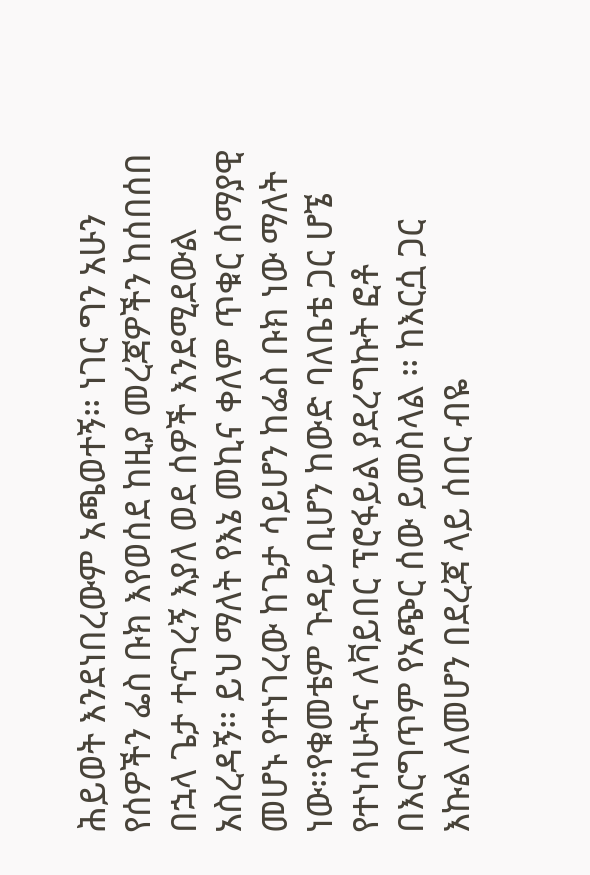ሕይወት እንደነበረውም አጫወተኝ፡፡ ነገር ግን አሁን የሰዎችን ፌስ ቡክ እየወሰደ ከዚያ መረጃዎችን ከሰበሰበ በኋላ ጌታ ተናገረኝ እያለ ወደ ሰዎች እንደሚደውል አስረዳኝ፡፡ ይህ ማለት የእኔ መኪና ቀለም ጥቁር ሰማያዊ መሆኑ የተነገረው ከጌታ ሳይሆን ከፌስ ቡክ ነው ማለት ነው፡፡የቁመቴም ጉዳይ ቢሆን ከውድ ባለቤቴ ጋር ሆኜ የተነሳሁትና ለቫይበር ፕሮፋይል ያደረግኩት ፎቶ በእርግጥም የአጭር ሰው ይመስላል ፡፡ ከእርሷ ጋር እኩል ለመሆን በደረጃ ላይ ሰበር ብዬ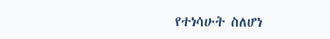የተነሳሁት ስለሆነ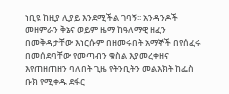ነቢዩ ከዚያ ሊያይ እንደሚችል ገባኝ፡፡ አንዳንዶች መዘምራን ቅኔና ወይም ዜማ ከዓለማዊ ዘፈን በመቅዳታቸው እነርሱም በዘመሩበት አማኞች በየሰፈሩ በመሰደባቸው የመጣብን ቁስል እያመረቀዘና እየጠዘጠዘን ባለበት ጊዜ የትንቢትን መልእክት ከፌስ ቡክ የሚቀዱ ደፋር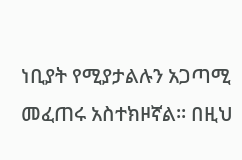ነቢያት የሚያታልሉን አጋጣሚ መፈጠሩ አስተክዞኛል፡፡ በዚህ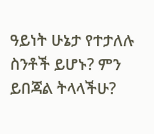ዓይነት ሁኔታ የተታለሉ ስንቶች ይሆኑ? ምን ይበጃል ትላላችሁ?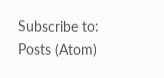Subscribe to:
Posts (Atom)